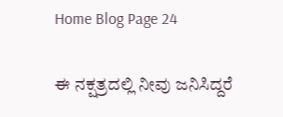Home Blog Page 24

ಈ ನಕ್ಷತ್ರದಲ್ಲಿ ನೀವು ಜನಿಸಿದ್ದರೆ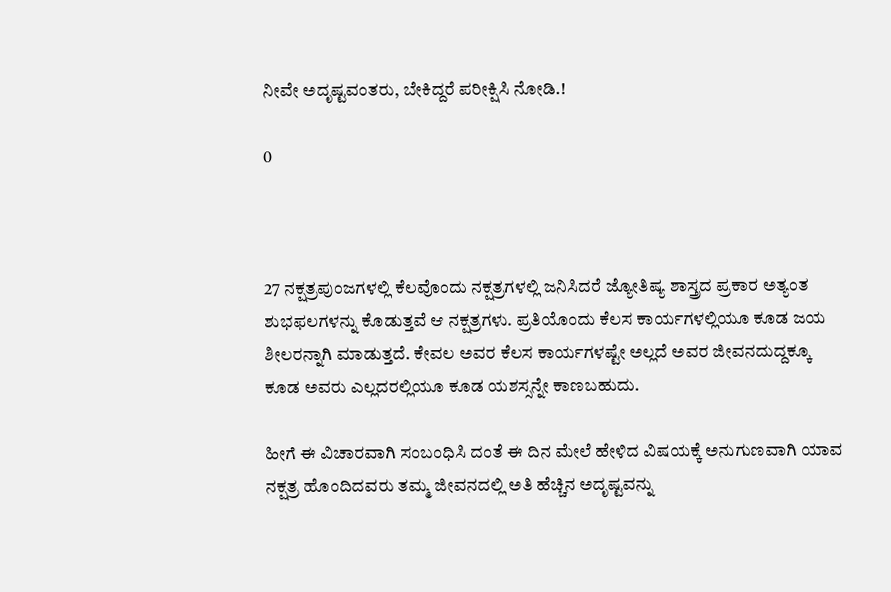ನೀವೇ ಅದೃಷ್ಟವಂತರು, ಬೇಕಿದ್ದರೆ ಪರೀಕ್ಷಿಸಿ ನೋಡಿ.!

0



27 ನಕ್ಷತ್ರಪುಂಜಗಳಲ್ಲಿ ಕೆಲವೊಂದು ನಕ್ಷತ್ರಗಳಲ್ಲಿ ಜನಿಸಿದರೆ ಜ್ಯೋತಿಷ್ಯ ಶಾಸ್ತ್ರದ ಪ್ರಕಾರ ಅತ್ಯಂತ ಶುಭಫಲಗಳನ್ನು ಕೊಡುತ್ತವೆ ಆ ನಕ್ಷತ್ರಗಳು. ಪ್ರತಿಯೊಂದು ಕೆಲಸ ಕಾರ್ಯಗಳಲ್ಲಿಯೂ ಕೂಡ ಜಯ ಶೀಲರನ್ನಾಗಿ ಮಾಡುತ್ತದೆ. ಕೇವಲ ಅವರ ಕೆಲಸ ಕಾರ್ಯಗಳಷ್ಟೇ ಅಲ್ಲದೆ ಅವರ ಜೀವನದುದ್ದಕ್ಕೂ ಕೂಡ ಅವರು ಎಲ್ಲದರಲ್ಲಿಯೂ ಕೂಡ ಯಶಸ್ಸನ್ನೇ ಕಾಣಬಹುದು.

ಹೀಗೆ ಈ ವಿಚಾರವಾಗಿ ಸಂಬಂಧಿಸಿ ದಂತೆ ಈ ದಿನ ಮೇಲೆ ಹೇಳಿದ ವಿಷಯಕ್ಕೆ ಅನುಗುಣವಾಗಿ ಯಾವ ನಕ್ಷತ್ರ ಹೊಂದಿದವರು ತಮ್ಮ ಜೀವನದಲ್ಲಿ ಅತಿ ಹೆಚ್ಚಿನ ಅದೃಷ್ಟವನ್ನು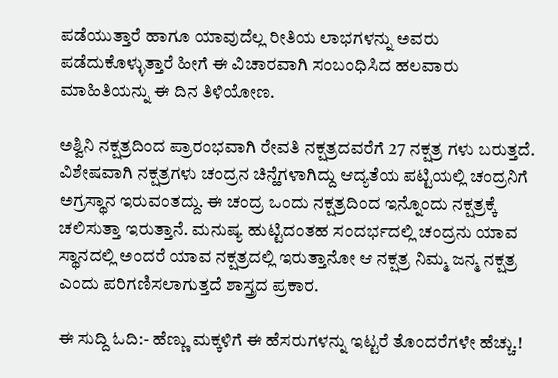ಪಡೆಯುತ್ತಾರೆ ಹಾಗೂ ಯಾವುದೆಲ್ಲ ರೀತಿಯ ಲಾಭಗಳನ್ನು ಅವರು ಪಡೆದುಕೊಳ್ಳುತ್ತಾರೆ ಹೀಗೆ ಈ ವಿಚಾರವಾಗಿ ಸಂಬಂಧಿಸಿದ ಹಲವಾರು ಮಾಹಿತಿಯನ್ನು ಈ ದಿನ ತಿಳಿಯೋಣ.

ಅಶ್ವಿನಿ ನಕ್ಷತ್ರದಿಂದ ಪ್ರಾರಂಭವಾಗಿ ರೇವತಿ ನಕ್ಷತ್ರದವರೆಗೆ 27 ನಕ್ಷತ್ರ ಗಳು ಬರುತ್ತದೆ. ವಿಶೇಷವಾಗಿ ನಕ್ಷತ್ರಗಳು ಚಂದ್ರನ ಚಿನ್ಹೆಗಳಾಗಿದ್ದು ಆದ್ಯತೆಯ ಪಟ್ಟಿಯಲ್ಲಿ ಚಂದ್ರನಿಗೆ ಅಗ್ರಸ್ಥಾನ ಇರುವಂತದ್ದು. ಈ ಚಂದ್ರ ಒಂದು ನಕ್ಷತ್ರದಿಂದ ಇನ್ನೊಂದು ನಕ್ಷತ್ರಕ್ಕೆ ಚಲಿಸುತ್ತಾ ಇರುತ್ತಾನೆ. ಮನುಷ್ಯ ಹುಟ್ಟಿದಂತಹ ಸಂದರ್ಭದಲ್ಲಿ ಚಂದ್ರನು ಯಾವ ಸ್ಥಾನದಲ್ಲಿ ಅಂದರೆ ಯಾವ ನಕ್ಷತ್ರದಲ್ಲಿ ಇರುತ್ತಾನೋ ಆ ನಕ್ಷತ್ರ ನಿಮ್ಮ ಜನ್ಮ ನಕ್ಷತ್ರ ಎಂದು ಪರಿಗಣಿಸಲಾಗುತ್ತದೆ ಶಾಸ್ತ್ರದ ಪ್ರಕಾರ.

ಈ ಸುದ್ದಿ ಓದಿ:- ಹೆಣ್ಣು ಮಕ್ಕಳಿಗೆ ಈ ಹೆಸರುಗಳನ್ನು ಇಟ್ಟರೆ ತೊಂದರೆಗಳೇ ಹೆಚ್ಚು.!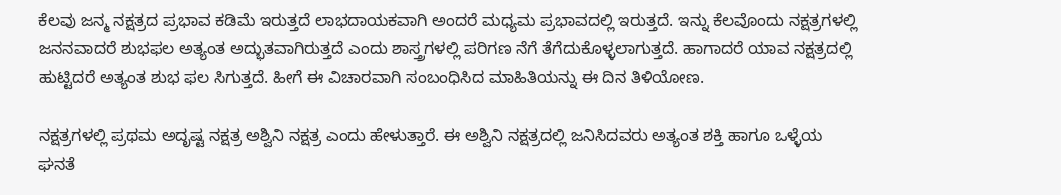ಕೆಲವು ಜನ್ಮ ನಕ್ಷತ್ರದ ಪ್ರಭಾವ ಕಡಿಮೆ ಇರುತ್ತದೆ ಲಾಭದಾಯಕವಾಗಿ ಅಂದರೆ ಮಧ್ಯಮ ಪ್ರಭಾವದಲ್ಲಿ ಇರುತ್ತದೆ. ಇನ್ನು ಕೆಲವೊಂದು ನಕ್ಷತ್ರಗಳಲ್ಲಿ ಜನನವಾದರೆ ಶುಭಫಲ ಅತ್ಯಂತ ಅದ್ಭುತವಾಗಿರುತ್ತದೆ ಎಂದು ಶಾಸ್ತ್ರಗಳಲ್ಲಿ ಪರಿಗಣ ನೆಗೆ ತೆಗೆದುಕೊಳ್ಳಲಾಗುತ್ತದೆ. ಹಾಗಾದರೆ ಯಾವ ನಕ್ಷತ್ರದಲ್ಲಿ ಹುಟ್ಟಿದರೆ ಅತ್ಯಂತ ಶುಭ ಫಲ ಸಿಗುತ್ತದೆ. ಹೀಗೆ ಈ ವಿಚಾರವಾಗಿ ಸಂಬಂಧಿಸಿದ ಮಾಹಿತಿಯನ್ನು ಈ ದಿನ ತಿಳಿಯೋಣ.

ನಕ್ಷತ್ರಗಳಲ್ಲಿ ಪ್ರಥಮ ಅದೃಷ್ಟ ನಕ್ಷತ್ರ ಅಶ್ವಿನಿ ನಕ್ಷತ್ರ ಎಂದು ಹೇಳುತ್ತಾರೆ. ಈ ಅಶ್ವಿನಿ ನಕ್ಷತ್ರದಲ್ಲಿ ಜನಿಸಿದವರು ಅತ್ಯಂತ ಶಕ್ತಿ ಹಾಗೂ ಒಳ್ಳೆಯ ಘನತೆ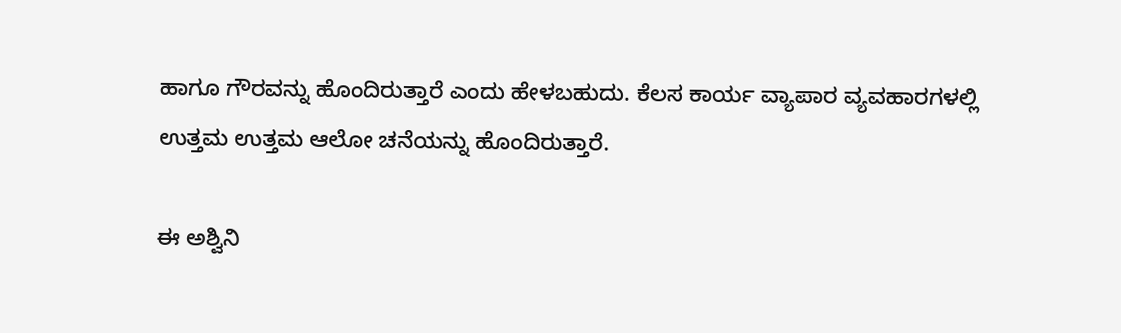ಹಾಗೂ ಗೌರವನ್ನು ಹೊಂದಿರುತ್ತಾರೆ ಎಂದು ಹೇಳಬಹುದು. ಕೆಲಸ ಕಾರ್ಯ ವ್ಯಾಪಾರ ವ್ಯವಹಾರಗಳಲ್ಲಿ ಉತ್ತಮ ಉತ್ತಮ ಆಲೋ ಚನೆಯನ್ನು ಹೊಂದಿರುತ್ತಾರೆ.

ಈ ಅಶ್ವಿನಿ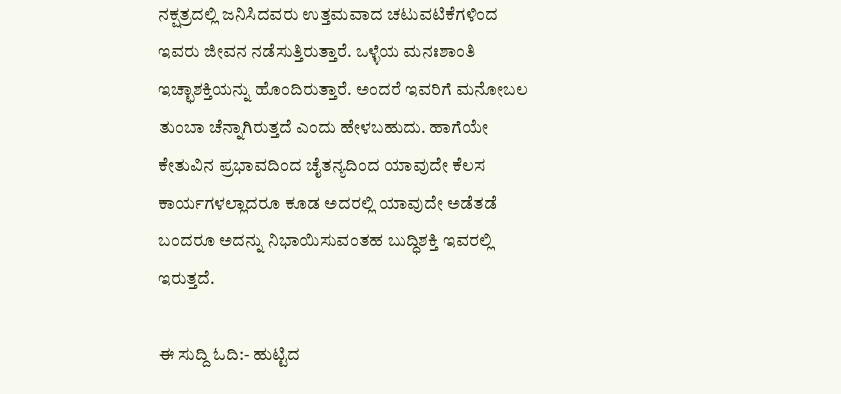ನಕ್ಷತ್ರದಲ್ಲಿ ಜನಿಸಿದವರು ಉತ್ತಮವಾದ ಚಟುವಟಿಕೆಗಳಿಂದ ಇವರು ಜೀವನ ನಡೆಸುತ್ತಿರುತ್ತಾರೆ. ಒಳ್ಳೆಯ ಮನಃಶಾಂತಿ ಇಚ್ಛಾಶಕ್ತಿಯನ್ನು ಹೊಂದಿರುತ್ತಾರೆ. ಅಂದರೆ ಇವರಿಗೆ ಮನೋಬಲ ತುಂಬಾ ಚೆನ್ನಾಗಿರುತ್ತದೆ ಎಂದು ಹೇಳಬಹುದು. ಹಾಗೆಯೇ ಕೇತುವಿನ ಪ್ರಭಾವದಿಂದ ಚೈತನ್ಯದಿಂದ ಯಾವುದೇ ಕೆಲಸ ಕಾರ್ಯಗಳಲ್ಲಾದರೂ ಕೂಡ ಅದರಲ್ಲಿ ಯಾವುದೇ ಅಡೆತಡೆ ಬಂದರೂ ಅದನ್ನು ನಿಭಾಯಿಸುವಂತಹ ಬುದ್ಧಿಶಕ್ತಿ ಇವರಲ್ಲಿ ಇರುತ್ತದೆ.

ಈ ಸುದ್ದಿ ಓದಿ:- ಹುಟ್ಟಿದ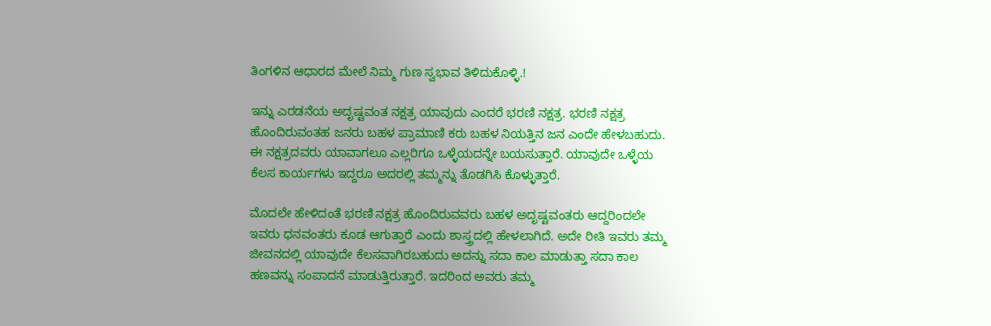ತಿಂಗಳಿನ ಆಧಾರದ ಮೇಲೆ ನಿಮ್ಮ ಗುಣ ಸ್ವಭಾವ ತಿಳಿದುಕೊಳ್ಳಿ.!

ಇನ್ನು ಎರಡನೆಯ ಅದೃಷ್ಟವಂತ ನಕ್ಷತ್ರ ಯಾವುದು ಎಂದರೆ ಭರಣಿ ನಕ್ಷತ್ರ. ಭರಣಿ ನಕ್ಷತ್ರ ಹೊಂದಿರುವಂತಹ ಜನರು ಬಹಳ ಪ್ರಾಮಾಣಿ ಕರು ಬಹಳ ನಿಯತ್ತಿನ ಜನ ಎಂದೇ ಹೇಳಬಹುದು. ಈ ನಕ್ಷತ್ರದವರು ಯಾವಾಗಲೂ ಎಲ್ಲರಿಗೂ ಒಳ್ಳೆಯದನ್ನೇ ಬಯಸುತ್ತಾರೆ. ಯಾವುದೇ ಒಳ್ಳೆಯ ಕೆಲಸ ಕಾರ್ಯಗಳು ಇದ್ದರೂ ಅದರಲ್ಲಿ ತಮ್ಮನ್ನು ತೊಡಗಿಸಿ ಕೊಳ್ಳುತ್ತಾರೆ.

ಮೊದಲೇ ಹೇಳಿದಂತೆ ಭರಣಿ ನಕ್ಷತ್ರ ಹೊಂದಿರುವವರು ಬಹಳ ಅದೃಷ್ಟವಂತರು ಆದ್ದರಿಂದಲೇ ಇವರು ಧನವಂತರು ಕೂಡ ಆಗುತ್ತಾರೆ ಎಂದು ಶಾಸ್ತ್ರದಲ್ಲಿ ಹೇಳಲಾಗಿದೆ. ಅದೇ ರೀತಿ ಇವರು ತಮ್ಮ ಜೀವನದಲ್ಲಿ ಯಾವುದೇ ಕೆಲಸವಾಗಿರಬಹುದು ಅದನ್ನು ಸದಾ ಕಾಲ ಮಾಡುತ್ತಾ ಸದಾ ಕಾಲ ಹಣವನ್ನು ಸಂಪಾದನೆ ಮಾಡುತ್ತಿರುತ್ತಾರೆ. ಇದರಿಂದ ಅವರು ತಮ್ಮ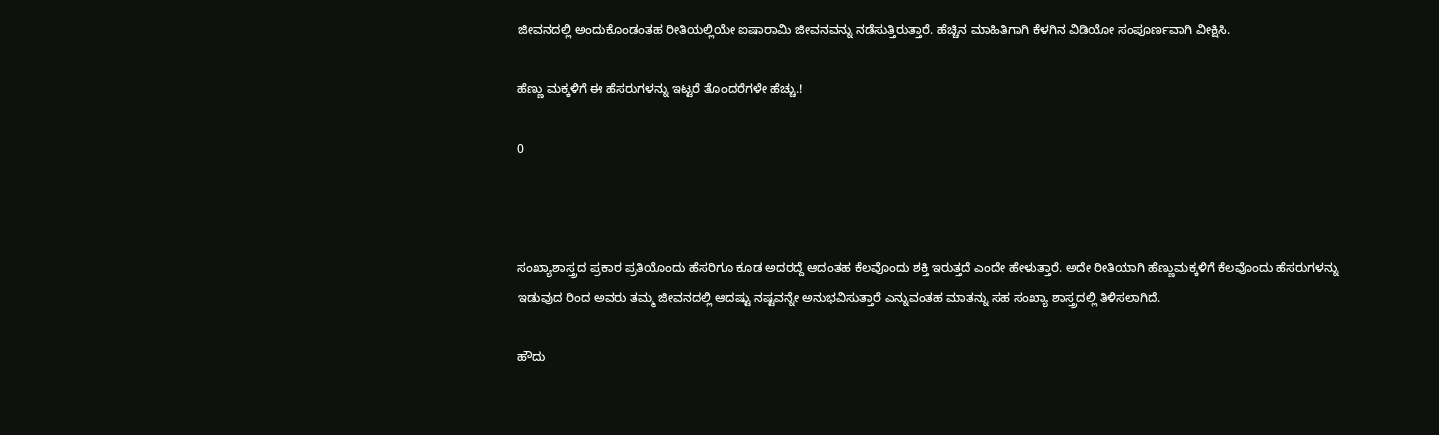ಜೀವನದಲ್ಲಿ ಅಂದುಕೊಂಡಂತಹ ರೀತಿಯಲ್ಲಿಯೇ ಐಷಾರಾಮಿ ಜೀವನವನ್ನು ನಡೆಸುತ್ತಿರುತ್ತಾರೆ. ಹೆಚ್ಚಿನ ಮಾಹಿತಿಗಾಗಿ ಕೆಳಗಿನ ವಿಡಿಯೋ ಸಂಪೂರ್ಣವಾಗಿ ವೀಕ್ಷಿಸಿ.

ಹೆಣ್ಣು ಮಕ್ಕಳಿಗೆ ಈ ಹೆಸರುಗಳನ್ನು ಇಟ್ಟರೆ ತೊಂದರೆಗಳೇ ಹೆಚ್ಚು.!

0



ಸಂಖ್ಯಾಶಾಸ್ತ್ರದ ಪ್ರಕಾರ ಪ್ರತಿಯೊಂದು ಹೆಸರಿಗೂ ಕೂಡ ಅದರದ್ದೆ ಆದಂತಹ ಕೆಲವೊಂದು ಶಕ್ತಿ ಇರುತ್ತದೆ ಎಂದೇ ಹೇಳುತ್ತಾರೆ. ಅದೇ ರೀತಿಯಾಗಿ ಹೆಣ್ಣುಮಕ್ಕಳಿಗೆ ಕೆಲವೊಂದು ಹೆಸರುಗಳನ್ನು ಇಡುವುದ ರಿಂದ ಅವರು ತಮ್ಮ ಜೀವನದಲ್ಲಿ ಆದಷ್ಟು ನಷ್ಟವನ್ನೇ ಅನುಭವಿಸುತ್ತಾರೆ ಎನ್ನುವಂತಹ ಮಾತನ್ನು ಸಹ ಸಂಖ್ಯಾ ಶಾಸ್ತ್ರದಲ್ಲಿ ತಿಳಿಸಲಾಗಿದೆ.

ಹೌದು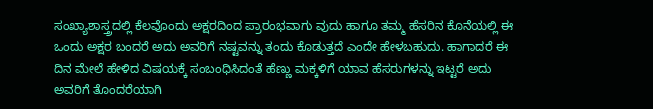ಸಂಖ್ಯಾಶಾಸ್ತ್ರದಲ್ಲಿ ಕೆಲವೊಂದು ಅಕ್ಷರದಿಂದ ಪ್ರಾರಂಭವಾಗು ವುದು ಹಾಗೂ ತಮ್ಮ ಹೆಸರಿನ ಕೊನೆಯಲ್ಲಿ ಈ ಒಂದು ಅಕ್ಷರ ಬಂದರೆ ಅದು ಅವರಿಗೆ ನಷ್ಟವನ್ನು ತಂದು ಕೊಡುತ್ತದೆ ಎಂದೇ ಹೇಳಬಹುದು. ಹಾಗಾದರೆ ಈ ದಿನ ಮೇಲೆ ಹೇಳಿದ ವಿಷಯಕ್ಕೆ ಸಂಬಂಧಿಸಿದಂತೆ ಹೆಣ್ಣು ಮಕ್ಕಳಿಗೆ ಯಾವ ಹೆಸರುಗಳನ್ನು ಇಟ್ಟರೆ ಅದು ಅವರಿಗೆ ತೊಂದರೆಯಾಗಿ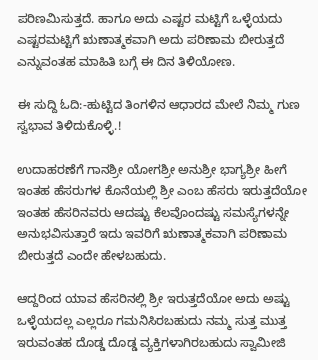ಪರಿಣಮಿಸುತ್ತದೆ. ಹಾಗೂ ಅದು ಎಷ್ಟರ ಮಟ್ಟಿಗೆ ಒಳ್ಳೆಯದು ಎಷ್ಟರಮಟ್ಟಿಗೆ ಋಣಾತ್ಮಕವಾಗಿ ಅದು ಪರಿಣಾಮ ಬೀರುತ್ತದೆ ಎನ್ನುವಂತಹ ಮಾಹಿತಿ ಬಗ್ಗೆ ಈ ದಿನ ತಿಳಿಯೋಣ.

ಈ ಸುದ್ದಿ ಓದಿ:-ಹುಟ್ಟಿದ ತಿಂಗಳಿನ ಆಧಾರದ ಮೇಲೆ ನಿಮ್ಮ ಗುಣ ಸ್ವಭಾವ ತಿಳಿದುಕೊಳ್ಳಿ.!

ಉದಾಹರಣೆಗೆ ಗಾನಶ್ರೀ ಯೋಗಶ್ರೀ ಅನುಶ್ರೀ ಭಾಗ್ಯಶ್ರೀ ಹೀಗೆ ಇಂತಹ ಹೆಸರುಗಳ ಕೊನೆಯಲ್ಲಿ ಶ್ರೀ ಎಂಬ ಹೆಸರು ಇರುತ್ತದೆಯೋ ಇಂತಹ ಹೆಸರಿನವರು ಆದಷ್ಟು ಕೆಲವೊಂದಷ್ಟು ಸಮಸ್ಯೆಗಳನ್ನೇ ಅನುಭವಿಸುತ್ತಾರೆ ಇದು ಇವರಿಗೆ ಋಣಾತ್ಮಕವಾಗಿ ಪರಿಣಾಮ ಬೀರುತ್ತದೆ ಎಂದೇ ಹೇಳಬಹುದು.

ಆದ್ದರಿಂದ ಯಾವ ಹೆಸರಿನಲ್ಲಿ ಶ್ರೀ ಇರುತ್ತದೆಯೋ ಅದು ಅಷ್ಟು ಒಳ್ಳೆಯದಲ್ಲ‌ ಎಲ್ಲರೂ ಗಮನಿಸಿರಬಹುದು ನಮ್ಮ ಸುತ್ತ ಮುತ್ತ ಇರುವಂತಹ ದೊಡ್ಡ ದೊಡ್ಡ ವ್ಯಕ್ತಿಗಳಾಗಿರಬಹುದು ಸ್ವಾಮೀಜಿ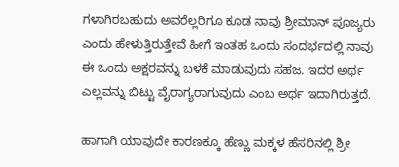ಗಳಾಗಿರಬಹುದು ಅವರೆಲ್ಲರಿಗೂ ಕೂಡ ನಾವು ಶ್ರೀಮಾನ್ ಪೂಜ್ಯರು ಎಂದು ಹೇಳುತ್ತಿರುತ್ತೇವೆ ಹೀಗೆ ಇಂತಹ ಒಂದು ಸಂದರ್ಭದಲ್ಲಿ ನಾವು ಈ ಒಂದು ಅಕ್ಷರವನ್ನು ಬಳಕೆ ಮಾಡುವುದು ಸಹಜ. ಇದರ ಅರ್ಥ ಎಲ್ಲವನ್ನು ಬಿಟ್ಟು ವೈರಾಗ್ಯರಾಗುವುದು ಎಂಬ ಅರ್ಥ ಇದಾಗಿರುತ್ತದೆ.

ಹಾಗಾಗಿ ಯಾವುದೇ ಕಾರಣಕ್ಕೂ ಹೆಣ್ಣು ಮಕ್ಕಳ ಹೆಸರಿನಲ್ಲಿ ಶ್ರೀ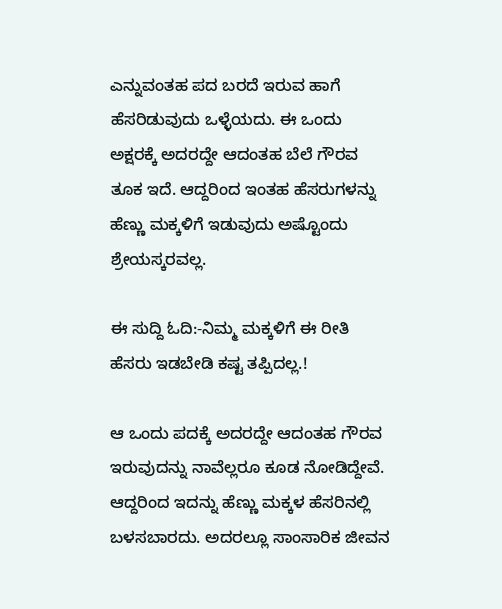ಎನ್ನುವಂತಹ ಪದ ಬರದೆ ಇರುವ ಹಾಗೆ ಹೆಸರಿಡುವುದು ಒಳ್ಳೆಯದು. ಈ ಒಂದು ಅಕ್ಷರಕ್ಕೆ ಅದರದ್ದೇ ಆದಂತಹ ಬೆಲೆ ಗೌರವ ತೂಕ ಇದೆ. ಆದ್ದರಿಂದ ಇಂತಹ ಹೆಸರುಗಳನ್ನು ಹೆಣ್ಣು ಮಕ್ಕಳಿಗೆ ಇಡುವುದು ಅಷ್ಟೊಂದು ಶ್ರೇಯಸ್ಕರವಲ್ಲ.

ಈ ಸುದ್ದಿ ಓದಿ:-ನಿಮ್ಮ ಮಕ್ಕಳಿಗೆ ಈ ರೀತಿ ಹೆಸರು ಇಡಬೇಡಿ ಕಷ್ಟ ತಪ್ಪಿದಲ್ಲ.!

ಆ ಒಂದು ಪದಕ್ಕೆ ಅದರದ್ದೇ ಆದಂತಹ ಗೌರವ ಇರುವುದನ್ನು ನಾವೆಲ್ಲರೂ ಕೂಡ ನೋಡಿದ್ದೇವೆ. ಆದ್ದರಿಂದ ಇದನ್ನು ಹೆಣ್ಣು ಮಕ್ಕಳ ಹೆಸರಿನಲ್ಲಿ ಬಳಸಬಾರದು. ಅದರಲ್ಲೂ ಸಾಂಸಾರಿಕ ಜೀವನ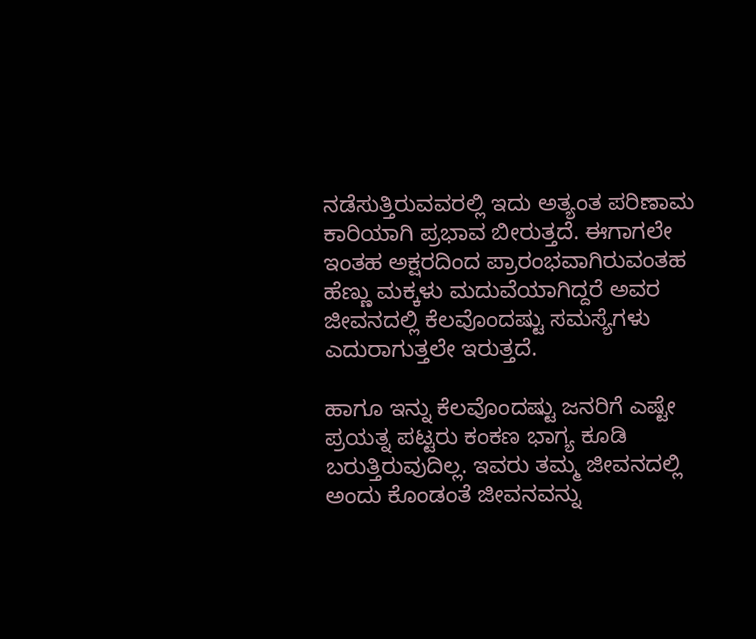ನಡೆಸುತ್ತಿರುವವರಲ್ಲಿ ಇದು ಅತ್ಯಂತ ಪರಿಣಾಮ ಕಾರಿಯಾಗಿ ಪ್ರಭಾವ ಬೀರುತ್ತದೆ. ಈಗಾಗಲೇ ಇಂತಹ ಅಕ್ಷರದಿಂದ ಪ್ರಾರಂಭವಾಗಿರುವಂತಹ ಹೆಣ್ಣು ಮಕ್ಕಳು ಮದುವೆಯಾಗಿದ್ದರೆ ಅವರ ಜೀವನದಲ್ಲಿ ಕೆಲವೊಂದಷ್ಟು ಸಮಸ್ಯೆಗಳು ಎದುರಾಗುತ್ತಲೇ ಇರುತ್ತದೆ.

ಹಾಗೂ ಇನ್ನು ಕೆಲವೊಂದಷ್ಟು ಜನರಿಗೆ ಎಷ್ಟೇ ಪ್ರಯತ್ನ ಪಟ್ಟರು ಕಂಕಣ ಭಾಗ್ಯ ಕೂಡಿ ಬರುತ್ತಿರುವುದಿಲ್ಲ. ಇವರು ತಮ್ಮ ಜೀವನದಲ್ಲಿ ಅಂದು ಕೊಂಡಂತೆ ಜೀವನವನ್ನು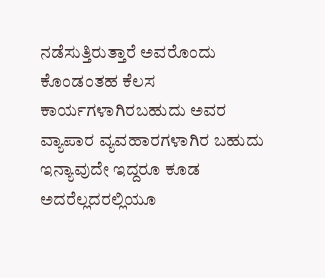ನಡೆಸುತ್ತಿರುತ್ತಾರೆ ಅವರೊಂದು ಕೊಂಡಂತಹ ಕೆಲಸ ಕಾರ್ಯಗಳಾಗಿರಬಹುದು ಅವರ ವ್ಯಾಪಾರ ವ್ಯವಹಾರಗಳಾಗಿರ ಬಹುದು ಇನ್ಯಾವುದೇ ಇದ್ದರೂ ಕೂಡ ಅದರೆಲ್ಲದರಲ್ಲಿಯೂ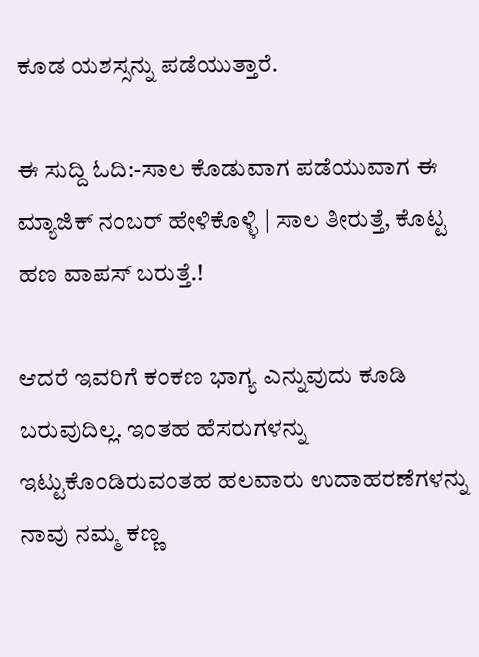ಕೂಡ ಯಶಸ್ಸನ್ನು ಪಡೆಯುತ್ತಾರೆ.

ಈ ಸುದ್ದಿ ಓದಿ:-ಸಾಲ ಕೊಡುವಾಗ ಪಡೆಯುವಾಗ ಈ ಮ್ಯಾಜಿಕ್ ನಂಬ‌ರ್ ಹೇಳಿಕೊಳ್ಳಿ | ಸಾಲ ತೀರುತ್ತೆ, ಕೊಟ್ಟ ಹಣ ವಾಪಸ್ ಬರುತ್ತೆ.!

ಆದರೆ ಇವರಿಗೆ ಕಂಕಣ ಭಾಗ್ಯ ಎನ್ನುವುದು ಕೂಡಿ ಬರುವುದಿಲ್ಲ. ಇಂತಹ ಹೆಸರುಗಳನ್ನು ಇಟ್ಟುಕೊಂಡಿರುವಂತಹ ಹಲವಾರು ಉದಾಹರಣೆಗಳನ್ನು ನಾವು ನಮ್ಮ ಕಣ್ಣ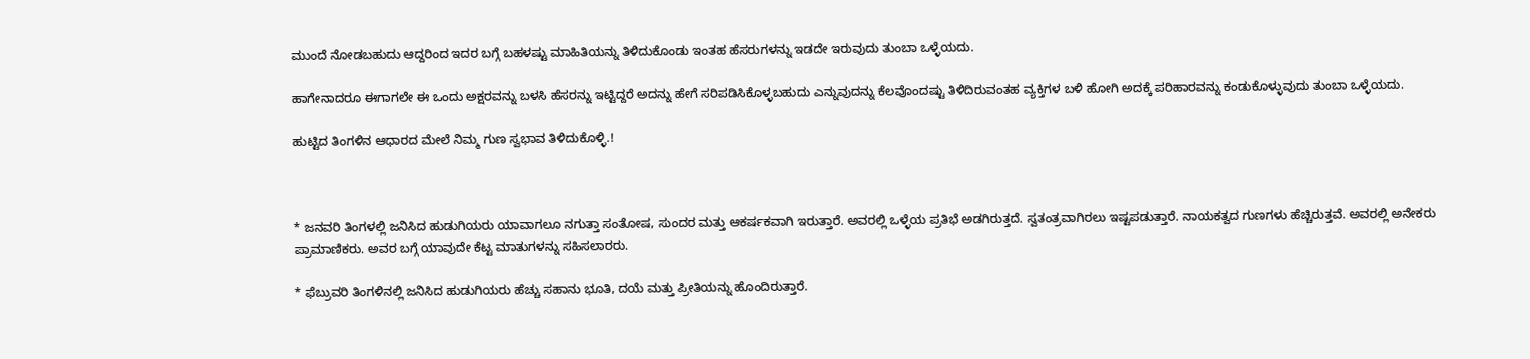ಮುಂದೆ ನೋಡಬಹುದು ಆದ್ದರಿಂದ ಇದರ ಬಗ್ಗೆ ಬಹಳಷ್ಟು ಮಾಹಿತಿಯನ್ನು ತಿಳಿದುಕೊಂಡು ಇಂತಹ ಹೆಸರುಗಳನ್ನು ಇಡದೇ ಇರುವುದು ತುಂಬಾ ಒಳ್ಳೆಯದು.

ಹಾಗೇನಾದರೂ ಈಗಾಗಲೇ ಈ ಒಂದು ಅಕ್ಷರವನ್ನು ಬಳಸಿ ಹೆಸರನ್ನು ಇಟ್ಟಿದ್ದರೆ ಅದನ್ನು ಹೇಗೆ ಸರಿಪಡಿಸಿಕೊಳ್ಳಬಹುದು ಎನ್ನುವುದನ್ನು ಕೆಲವೊಂದಷ್ಟು ತಿಳಿದಿರುವಂತಹ ವ್ಯಕ್ತಿಗಳ ಬಳಿ ಹೋಗಿ ಅದಕ್ಕೆ ಪರಿಹಾರವನ್ನು ಕಂಡುಕೊಳ್ಳುವುದು ತುಂಬಾ ಒಳ್ಳೆಯದು.

ಹುಟ್ಟಿದ ತಿಂಗಳಿನ ಆಧಾರದ ಮೇಲೆ ನಿಮ್ಮ ಗುಣ ಸ್ವಭಾವ ತಿಳಿದುಕೊಳ್ಳಿ.!



* ಜನವರಿ ತಿಂಗಳಲ್ಲಿ ಜನಿಸಿದ ಹುಡುಗಿಯರು ಯಾವಾಗಲೂ ನಗುತ್ತಾ ಸಂತೋಷ, ಸುಂದರ ಮತ್ತು ಆಕರ್ಷಕವಾಗಿ ಇರುತ್ತಾರೆ. ಅವರಲ್ಲಿ ಒಳ್ಳೆಯ ಪ್ರತಿಭೆ ಅಡಗಿರುತ್ತದೆ. ಸ್ವತಂತ್ರವಾಗಿರಲು ಇಷ್ಟಪಡುತ್ತಾರೆ. ನಾಯಕತ್ವದ ಗುಣಗಳು ಹೆಚ್ಚಿರುತ್ತವೆ. ಅವರಲ್ಲಿ ಅನೇಕರು ಪ್ರಾಮಾಣಿಕರು. ಅವರ ಬಗ್ಗೆ ಯಾವುದೇ ಕೆಟ್ಟ ಮಾತುಗಳನ್ನು ಸಹಿಸಲಾರರು.

* ಫೆಬ್ರುವರಿ ತಿಂಗಳಿನಲ್ಲಿ ಜನಿಸಿದ ಹುಡುಗಿಯರು ಹೆಚ್ಚು ಸಹಾನು ಭೂತಿ, ದಯೆ ಮತ್ತು ಪ್ರೀತಿಯನ್ನು ಹೊಂದಿರುತ್ತಾರೆ.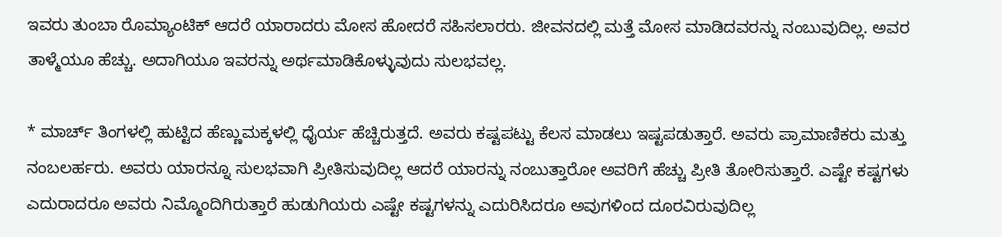ಇವರು ತುಂಬಾ ರೊಮ್ಯಾಂಟಿಕ್ ಆದರೆ ಯಾರಾದರು ಮೋಸ ಹೋದರೆ ಸಹಿಸಲಾರರು. ಜೀವನದಲ್ಲಿ ಮತ್ತೆ ಮೋಸ ಮಾಡಿದವರನ್ನು ನಂಬುವುದಿಲ್ಲ. ಅವರ ತಾಳ್ಮೆಯೂ ಹೆಚ್ಚು. ಅದಾಗಿಯೂ ಇವರನ್ನು ಅರ್ಥಮಾಡಿಕೊಳ್ಳುವುದು ಸುಲಭವಲ್ಲ.

* ಮಾರ್ಚ್ ತಿಂಗಳಲ್ಲಿ ಹುಟ್ಟಿದ ಹೆಣ್ಣುಮಕ್ಕಳಲ್ಲಿ ಧೈರ್ಯ ಹೆಚ್ಚಿರುತ್ತದೆ. ಅವರು ಕಷ್ಟಪಟ್ಟು ಕೆಲಸ ಮಾಡಲು ಇಷ್ಟಪಡುತ್ತಾರೆ. ಅವರು ಪ್ರಾಮಾಣಿಕರು ಮತ್ತು ನಂಬಲರ್ಹರು. ಅವರು ಯಾರನ್ನೂ ಸುಲಭವಾಗಿ ಪ್ರೀತಿಸುವುದಿಲ್ಲ ಆದರೆ ಯಾರನ್ನು ನಂಬುತ್ತಾರೋ ಅವರಿಗೆ ಹೆಚ್ಚು ಪ್ರೀತಿ ತೋರಿಸುತ್ತಾರೆ. ಎಷ್ಟೇ ಕಷ್ಟಗಳು ಎದುರಾದರೂ ಅವರು ನಿಮ್ಮೊಂದಿಗಿರುತ್ತಾರೆ ಹುಡುಗಿಯರು ಎಷ್ಟೇ ಕಷ್ಟಗಳನ್ನು ಎದುರಿಸಿದರೂ ಅವುಗಳಿಂದ ದೂರವಿರುವುದಿಲ್ಲ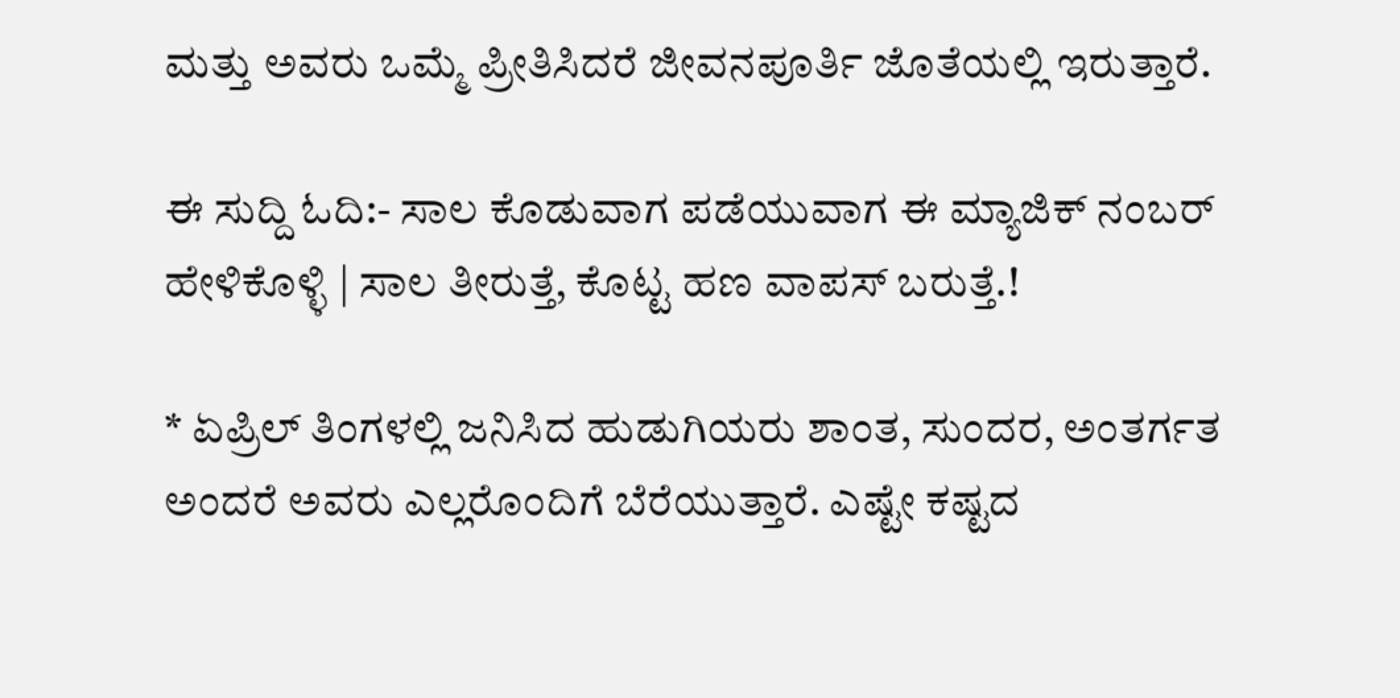ಮತ್ತು ಅವರು ಒಮ್ಮೆ ಪ್ರೀತಿಸಿದರೆ ಜೀವನಪೂರ್ತಿ ಜೊತೆಯಲ್ಲಿ ಇರುತ್ತಾರೆ.

ಈ ಸುದ್ದಿ ಓದಿ:- ಸಾಲ ಕೊಡುವಾಗ ಪಡೆಯುವಾಗ ಈ ಮ್ಯಾಜಿಕ್ ನಂಬ‌ರ್ ಹೇಳಿಕೊಳ್ಳಿ | ಸಾಲ ತೀರುತ್ತೆ, ಕೊಟ್ಟ ಹಣ ವಾಪಸ್ ಬರುತ್ತೆ.!

* ಏಪ್ರಿಲ್ ತಿಂಗಳಲ್ಲಿ ಜನಿಸಿದ ಹುಡುಗಿಯರು ಶಾಂತ, ಸುಂದರ, ಅಂತರ್ಗತ ಅಂದರೆ ಅವರು ಎಲ್ಲರೊಂದಿಗೆ ಬೆರೆಯುತ್ತಾರೆ. ಎಷ್ಟೇ ಕಷ್ಟದ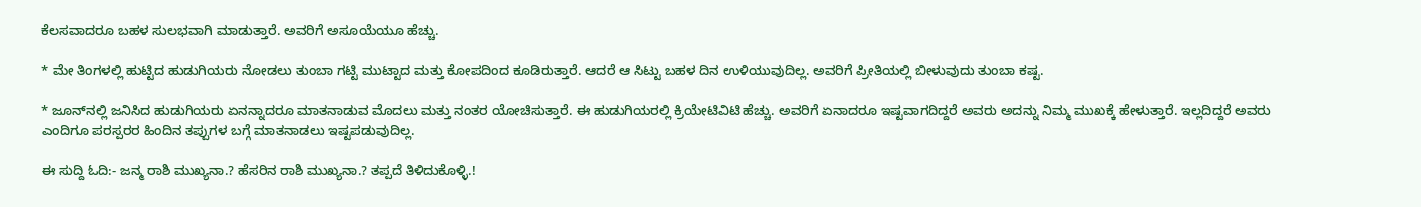ಕೆಲಸವಾದರೂ ಬಹಳ ಸುಲಭವಾಗಿ ಮಾಡುತ್ತಾರೆ. ಅವರಿಗೆ ಅಸೂಯೆಯೂ ಹೆಚ್ಚು.

* ಮೇ ತಿಂಗಳಲ್ಲಿ ಹುಟ್ಟಿದ ಹುಡುಗಿಯರು ನೋಡಲು ತುಂಬಾ ಗಟ್ಟಿ ಮುಟ್ಟಾದ ಮತ್ತು ಕೋಪದಿಂದ ಕೂಡಿರುತ್ತಾರೆ. ಆದರೆ ಆ ಸಿಟ್ಟು ಬಹಳ ದಿನ ಉಳಿಯುವುದಿಲ್ಲ. ಅವರಿಗೆ ಪ್ರೀತಿಯಲ್ಲಿ ಬೀಳುವುದು ತುಂಬಾ ಕಷ್ಟ.

* ಜೂನ್‌ನಲ್ಲಿ ಜನಿಸಿದ ಹುಡುಗಿಯರು ಏನನ್ನಾದರೂ ಮಾತನಾಡುವ ಮೊದಲು ಮತ್ತು ನಂತರ ಯೋಚಿಸುತ್ತಾರೆ. ಈ ಹುಡುಗಿಯರಲ್ಲಿ ಕ್ರಿಯೇಟಿವಿಟಿ ಹೆಚ್ಚು. ಅವರಿಗೆ ಏನಾದರೂ ಇಷ್ಟವಾಗದಿದ್ದರೆ ಅವರು ಅದನ್ನು ನಿಮ್ಮ ಮುಖಕ್ಕೆ ಹೇಳುತ್ತಾರೆ. ಇಲ್ಲದಿದ್ದರೆ ಅವರು ಎಂದಿಗೂ ಪರಸ್ಪರರ ಹಿಂದಿನ ತಪ್ಪುಗಳ ಬಗ್ಗೆ ಮಾತನಾಡಲು ಇಷ್ಟಪಡುವುದಿಲ್ಲ.

ಈ ಸುದ್ದಿ ಓದಿ:- ಜನ್ಮ ರಾಶಿ ಮುಖ್ಯನಾ.? ಹೆಸರಿನ ರಾಶಿ ಮುಖ್ಯನಾ.? ತಪ್ಪದೆ ತಿಳಿದುಕೊಳ್ಳಿ.!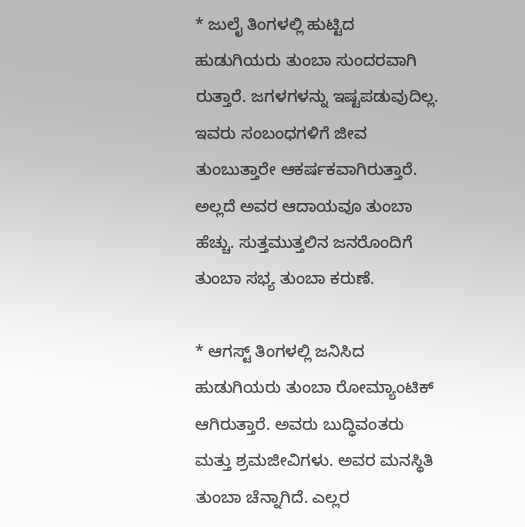* ಜುಲೈ ತಿಂಗಳಲ್ಲಿ ಹುಟ್ಟಿದ ಹುಡುಗಿಯರು ತುಂಬಾ ಸುಂದರವಾಗಿ ರುತ್ತಾರೆ. ಜಗಳಗಳನ್ನು ಇಷ್ಟಪಡುವುದಿಲ್ಲ. ಇವರು ಸಂಬಂಧಗಳಿಗೆ ಜೀವ ತುಂಬುತ್ತಾರೇ ಆಕರ್ಷಕವಾಗಿರುತ್ತಾರೆ. ಅಲ್ಲದೆ ಅವರ ಆದಾಯವೂ ತುಂಬಾ ಹೆಚ್ಚು. ಸುತ್ತಮುತ್ತಲಿನ ಜನರೊಂದಿಗೆ ತುಂಬಾ ಸಭ್ಯ ತುಂಬಾ ಕರುಣೆ.

* ಆಗಸ್ಟ್ ತಿಂಗಳಲ್ಲಿ ಜನಿಸಿದ ಹುಡುಗಿಯರು ತುಂಬಾ ರೋಮ್ಯಾಂಟಿಕ್ ಆಗಿರುತ್ತಾರೆ. ಅವರು ಬುದ್ಧಿವಂತರು ಮತ್ತು ಶ್ರಮಜೀವಿಗಳು. ಅವರ ಮನಸ್ಥಿತಿ ತುಂಬಾ ಚೆನ್ನಾಗಿದೆ. ಎಲ್ಲರ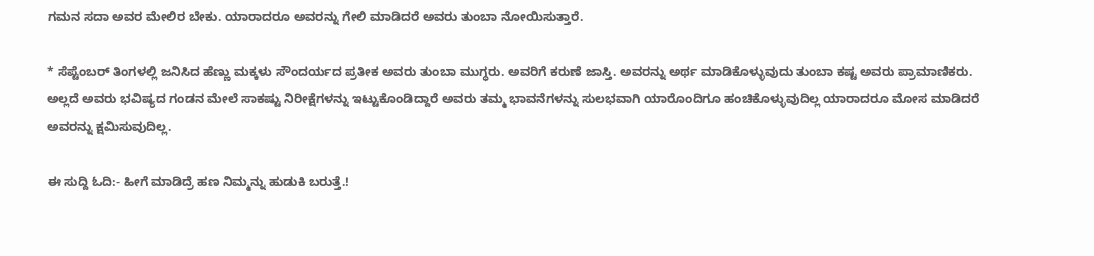ಗಮನ ಸದಾ ಅವರ ಮೇಲಿರ ಬೇಕು. ಯಾರಾದರೂ ಅವರನ್ನು ಗೇಲಿ ಮಾಡಿದರೆ ಅವರು ತುಂಬಾ ನೋಯಿಸುತ್ತಾರೆ.

* ಸೆಪ್ಟೆಂಬ‌ರ್ ತಿಂಗಳಲ್ಲಿ ಜನಿಸಿದ ಹೆಣ್ಣು ಮಕ್ಕಳು ಸೌಂದರ್ಯದ ಪ್ರತೀಕ ಅವರು ತುಂಬಾ ಮುಗ್ಧರು. ಅವರಿಗೆ ಕರುಣೆ ಜಾಸ್ತಿ. ಅವರನ್ನು ಅರ್ಥ ಮಾಡಿಕೊಳ್ಳುವುದು ತುಂಬಾ ಕಷ್ಟ ಅವರು ಪ್ರಾಮಾಣಿಕರು. ಅಲ್ಲದೆ ಅವರು ಭವಿಷ್ಯದ ಗಂಡನ ಮೇಲೆ ಸಾಕಷ್ಟು ನಿರೀಕ್ಷೆಗಳನ್ನು ಇಟ್ಟುಕೊಂಡಿದ್ದಾರೆ ಅವರು ತಮ್ಮ ಭಾವನೆಗಳನ್ನು ಸುಲಭವಾಗಿ ಯಾರೊಂದಿಗೂ ಹಂಚಿಕೊಳ್ಳುವುದಿಲ್ಲ ಯಾರಾದರೂ ಮೋಸ ಮಾಡಿದರೆ ಅವರನ್ನು ಕ್ಷಮಿಸುವುದಿಲ್ಲ.

ಈ ಸುದ್ದಿ ಓದಿ:- ಹೀಗೆ ಮಾಡಿದ್ರೆ ಹಣ ನಿಮ್ಮನ್ನು ಹುಡುಕಿ ಬರುತ್ತೆ.!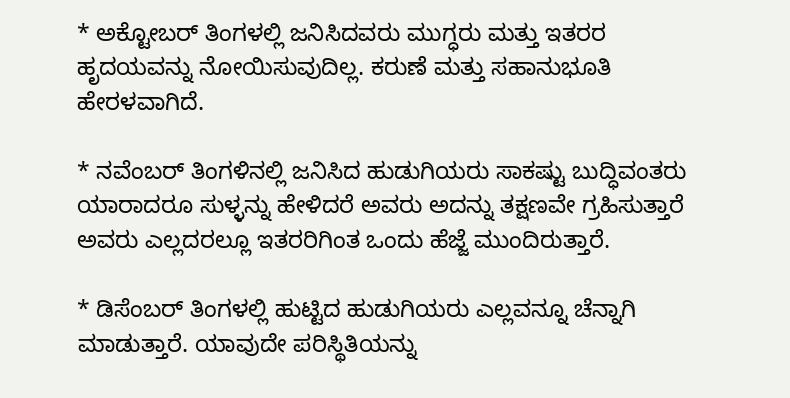* ಅಕ್ಟೋಬ‌ರ್ ತಿಂಗಳಲ್ಲಿ ಜನಿಸಿದವರು ಮುಗ್ಧರು ಮತ್ತು ಇತರರ ಹೃದಯವನ್ನು ನೋಯಿಸುವುದಿಲ್ಲ. ಕರುಣೆ ಮತ್ತು ಸಹಾನುಭೂತಿ ಹೇರಳವಾಗಿದೆ.

* ನವೆಂಬರ್ ತಿಂಗಳಿನಲ್ಲಿ ಜನಿಸಿದ ಹುಡುಗಿಯರು ಸಾಕಷ್ಟು ಬುದ್ಧಿವಂತರು ಯಾರಾದರೂ ಸುಳ್ಳನ್ನು ಹೇಳಿದರೆ ಅವರು ಅದನ್ನು ತಕ್ಷಣವೇ ಗ್ರಹಿಸುತ್ತಾರೆ ಅವರು ಎಲ್ಲದರಲ್ಲೂ ಇತರರಿಗಿಂತ ಒಂದು ಹೆಜ್ಜೆ ಮುಂದಿರುತ್ತಾರೆ.

* ಡಿಸೆಂಬರ್ ತಿಂಗಳಲ್ಲಿ ಹುಟ್ಟಿದ ಹುಡುಗಿಯರು ಎಲ್ಲವನ್ನೂ ಚೆನ್ನಾಗಿ ಮಾಡುತ್ತಾರೆ. ಯಾವುದೇ ಪರಿಸ್ಥಿತಿಯನ್ನು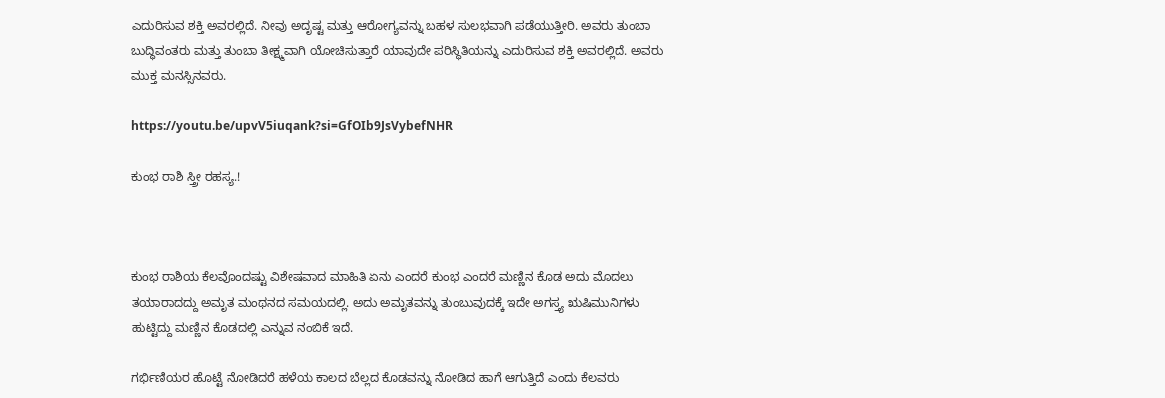ಎದುರಿಸುವ ಶಕ್ತಿ ಅವರಲ್ಲಿದೆ. ನೀವು ಅದೃಷ್ಟ ಮತ್ತು ಆರೋಗ್ಯವನ್ನು ಬಹಳ ಸುಲಭವಾಗಿ ಪಡೆಯುತ್ತೀರಿ. ಅವರು ತುಂಬಾ ಬುದ್ಧಿವಂತರು ಮತ್ತು ತುಂಬಾ ತೀಕ್ಷ್ಮವಾಗಿ ಯೋಚಿಸುತ್ತಾರೆ ಯಾವುದೇ ಪರಿಸ್ಥಿತಿಯನ್ನು ಎದುರಿಸುವ ಶಕ್ತಿ ಅವರಲ್ಲಿದೆ. ಅವರು ಮುಕ್ತ ಮನಸ್ಸಿನವರು.

https://youtu.be/upvV5iuqank?si=GfOIb9JsVybefNHR

ಕುಂಭ ರಾಶಿ ಸ್ತ್ರೀ ರಹಸ್ಯ.!



ಕುಂಭ ರಾಶಿಯ ಕೆಲವೊಂದಷ್ಟು ವಿಶೇಷವಾದ ಮಾಹಿತಿ ಏನು ಎಂದರೆ ಕುಂಭ ಎಂದರೆ ಮಣ್ಣಿನ ಕೊಡ ಅದು ಮೊದಲು ತಯಾರಾದದ್ದು ಅಮೃತ ಮಂಥನದ ಸಮಯದಲ್ಲಿ. ಅದು ಅಮೃತವನ್ನು ತುಂಬುವುದಕ್ಕೆ ಇದೇ ಅಗಸ್ತ್ಯ ಋಷಿಮುನಿಗಳು ಹುಟ್ಟಿದ್ದು ಮಣ್ಣಿನ ಕೊಡದಲ್ಲಿ ಎನ್ನುವ ನಂಬಿಕೆ ಇದೆ.

ಗರ್ಭಿಣಿಯರ ಹೊಟ್ಟೆ ನೋಡಿದರೆ ಹಳೆಯ ಕಾಲದ ಬೆಲ್ಲದ ಕೊಡವನ್ನು ನೋಡಿದ ಹಾಗೆ ಆಗುತ್ತಿದೆ ಎಂದು ಕೆಲವರು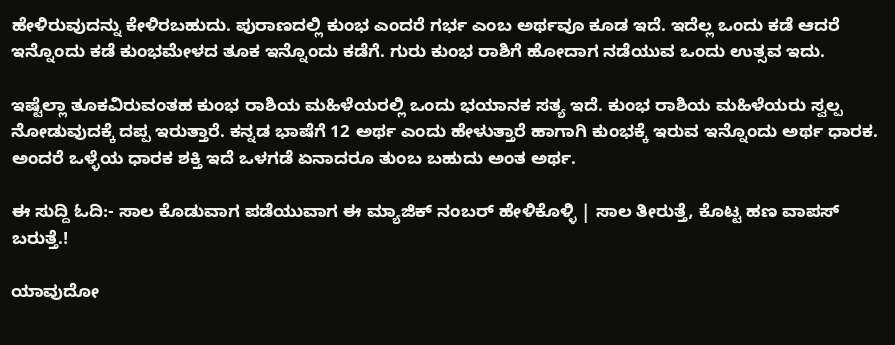ಹೇಳಿರುವುದನ್ನು ಕೇಳಿರಬಹುದು. ಪುರಾಣದಲ್ಲಿ ಕುಂಭ ಎಂದರೆ ಗರ್ಭ ಎಂಬ ಅರ್ಥವೂ ಕೂಡ ಇದೆ. ಇದೆಲ್ಲ ಒಂದು ಕಡೆ ಆದರೆ ಇನ್ನೊಂದು ಕಡೆ ಕುಂಭಮೇಳದ ತೂಕ ಇನ್ನೊಂದು ಕಡೆಗೆ. ಗುರು ಕುಂಭ ರಾಶಿಗೆ ಹೋದಾಗ ನಡೆಯುವ ಒಂದು ಉತ್ಸವ ಇದು.

ಇಷ್ಟೆಲ್ಲಾ ತೂಕವಿರುವಂತಹ ಕುಂಭ ರಾಶಿಯ ಮಹಿಳೆಯರಲ್ಲಿ ಒಂದು ಭಯಾನಕ ಸತ್ಯ ಇದೆ. ಕುಂಭ ರಾಶಿಯ ಮಹಿಳೆಯರು ಸ್ವಲ್ಪ ನೋಡುವುದಕ್ಕೆ ದಪ್ಪ ಇರುತ್ತಾರೆ. ಕನ್ನಡ ಭಾಷೆಗೆ 12 ಅರ್ಥ ಎಂದು ಹೇಳುತ್ತಾರೆ ಹಾಗಾಗಿ ಕುಂಭಕ್ಕೆ ಇರುವ ಇನ್ನೊಂದು ಅರ್ಥ ಧಾರಕ. ಅಂದರೆ ಒಳ್ಳೆಯ ಧಾರಕ ಶಕ್ತಿ ಇದೆ ಒಳಗಡೆ ಏನಾದರೂ ತುಂಬ ಬಹುದು ಅಂತ ಅರ್ಥ.

ಈ ಸುದ್ದಿ ಓದಿ:- ಸಾಲ ಕೊಡುವಾಗ ಪಡೆಯುವಾಗ ಈ ಮ್ಯಾಜಿಕ್ ನಂಬ‌ರ್ ಹೇಳಿಕೊಳ್ಳಿ | ಸಾಲ ತೀರುತ್ತೆ, ಕೊಟ್ಟ ಹಣ ವಾಪಸ್ ಬರುತ್ತೆ.!

ಯಾವುದೋ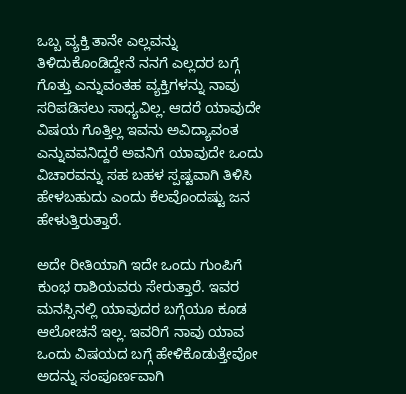ಒಬ್ಬ ವ್ಯಕ್ತಿ ತಾನೇ ಎಲ್ಲವನ್ನು ತಿಳಿದುಕೊಂಡಿದ್ದೇನೆ ನನಗೆ ಎಲ್ಲದರ ಬಗ್ಗೆ ಗೊತ್ತು ಎನ್ನುವಂತಹ ವ್ಯಕ್ತಿಗಳನ್ನು ನಾವು ಸರಿಪಡಿಸಲು ಸಾಧ್ಯವಿಲ್ಲ. ಆದರೆ ಯಾವುದೇ ವಿಷಯ ಗೊತ್ತಿಲ್ಲ ಇವನು ಅವಿದ್ಯಾವಂತ ಎನ್ನುವವನಿದ್ದರೆ ಅವನಿಗೆ ಯಾವುದೇ ಒಂದು ವಿಚಾರವನ್ನು ಸಹ ಬಹಳ ಸ್ಪಷ್ಟವಾಗಿ ತಿಳಿಸಿ ಹೇಳಬಹುದು ಎಂದು ಕೆಲವೊಂದಷ್ಟು ಜನ ಹೇಳುತ್ತಿರುತ್ತಾರೆ.

ಅದೇ ರೀತಿಯಾಗಿ ಇದೇ ಒಂದು ಗುಂಪಿಗೆ ಕುಂಭ ರಾಶಿಯವರು ಸೇರುತ್ತಾರೆ. ಇವರ ಮನಸ್ಸಿನಲ್ಲಿ ಯಾವುದರ ಬಗ್ಗೆಯೂ ಕೂಡ ಆಲೋಚನೆ ಇಲ್ಲ. ಇವರಿಗೆ ನಾವು ಯಾವ ಒಂದು ವಿಷಯದ ಬಗ್ಗೆ ಹೇಳಿಕೊಡುತ್ತೇವೋ ಅದನ್ನು ಸಂಪೂರ್ಣವಾಗಿ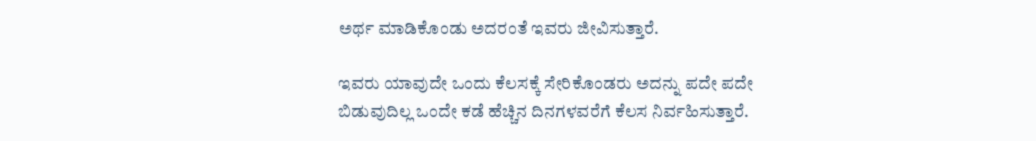ಅರ್ಥ ಮಾಡಿಕೊಂಡು ಅದರಂತೆ ಇವರು ಜೀವಿಸುತ್ತಾರೆ.

ಇವರು ಯಾವುದೇ ಒಂದು ಕೆಲಸಕ್ಕೆ ಸೇರಿಕೊಂಡರು ಅದನ್ನು ಪದೇ ಪದೇ ಬಿಡುವುದಿಲ್ಲ ಒಂದೇ ಕಡೆ ಹೆಚ್ಚಿನ ದಿನಗಳವರೆಗೆ ಕೆಲಸ ನಿರ್ವಹಿಸುತ್ತಾರೆ.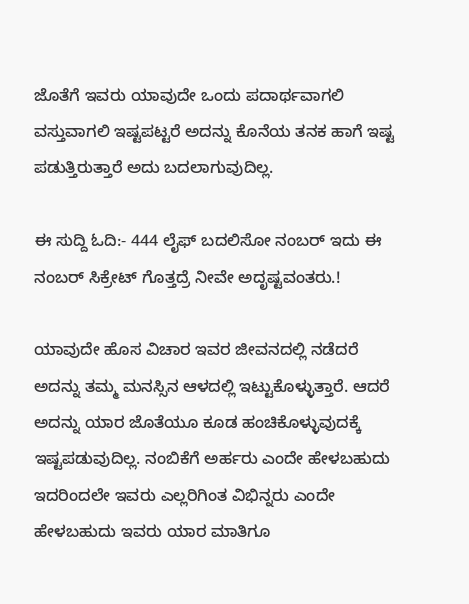ಜೊತೆಗೆ ಇವರು ಯಾವುದೇ ಒಂದು ಪದಾರ್ಥವಾಗಲಿ ವಸ್ತುವಾಗಲಿ ಇಷ್ಟಪಟ್ಟರೆ ಅದನ್ನು ಕೊನೆಯ ತನಕ ಹಾಗೆ ಇಷ್ಟ ಪಡುತ್ತಿರುತ್ತಾರೆ ಅದು ಬದಲಾಗುವುದಿಲ್ಲ.

ಈ ಸುದ್ದಿ ಓದಿ:- 444 ಲೈಫ್ ಬದಲಿಸೋ ನಂಬರ್ ಇದು ಈ ನಂಬರ್ ಸಿಕ್ರೇಟ್ ಗೊತ್ತದ್ರೆ ನೀವೇ ಅದೃಷ್ಟವಂತರು.!

ಯಾವುದೇ ಹೊಸ ವಿಚಾರ ಇವರ ಜೀವನದಲ್ಲಿ ನಡೆದರೆ ಅದನ್ನು ತಮ್ಮ ಮನಸ್ಸಿನ ಆಳದಲ್ಲಿ ಇಟ್ಟುಕೊಳ್ಳುತ್ತಾರೆ. ಆದರೆ ಅದನ್ನು ಯಾರ ಜೊತೆಯೂ ಕೂಡ ಹಂಚಿಕೊಳ್ಳುವುದಕ್ಕೆ ಇಷ್ಟಪಡುವುದಿಲ್ಲ. ನಂಬಿಕೆಗೆ ಅರ್ಹರು ಎಂದೇ ಹೇಳಬಹುದು ಇದರಿಂದಲೇ ಇವರು ಎಲ್ಲರಿಗಿಂತ ವಿಭಿನ್ನರು ಎಂದೇ ಹೇಳಬಹುದು ಇವರು ಯಾರ ಮಾತಿಗೂ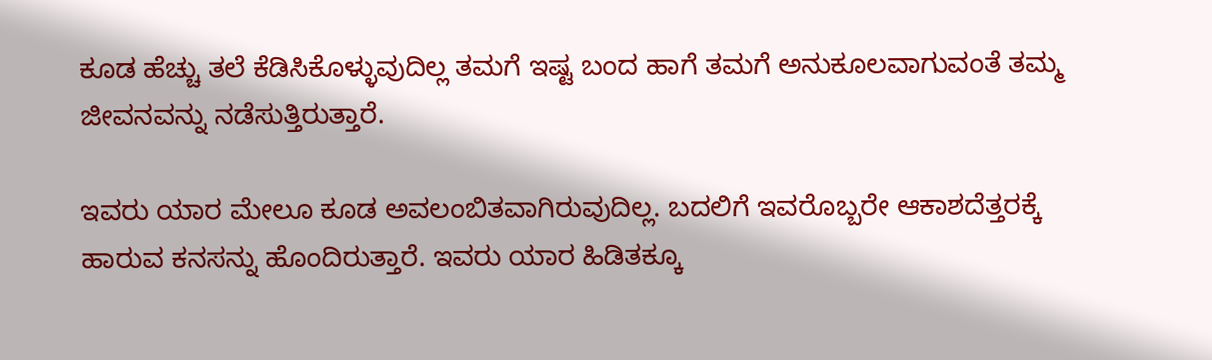ಕೂಡ ಹೆಚ್ಚು ತಲೆ ಕೆಡಿಸಿಕೊಳ್ಳುವುದಿಲ್ಲ ತಮಗೆ ಇಷ್ಟ ಬಂದ ಹಾಗೆ ತಮಗೆ ಅನುಕೂಲವಾಗುವಂತೆ ತಮ್ಮ ಜೀವನವನ್ನು ನಡೆಸುತ್ತಿರುತ್ತಾರೆ.

ಇವರು ಯಾರ ಮೇಲೂ ಕೂಡ ಅವಲಂಬಿತವಾಗಿರುವುದಿಲ್ಲ. ಬದಲಿಗೆ ಇವರೊಬ್ಬರೇ ಆಕಾಶದೆತ್ತರಕ್ಕೆ ಹಾರುವ ಕನಸನ್ನು ಹೊಂದಿರುತ್ತಾರೆ. ಇವರು ಯಾರ ಹಿಡಿತಕ್ಕೂ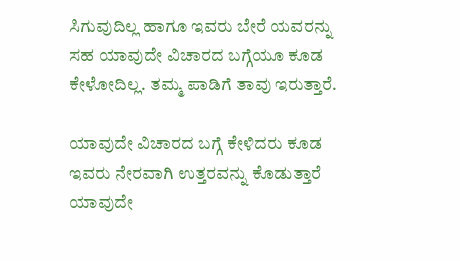ಸಿಗುವುದಿಲ್ಲ ಹಾಗೂ ಇವರು ಬೇರೆ ಯವರನ್ನು ಸಹ ಯಾವುದೇ ವಿಚಾರದ ಬಗ್ಗೆಯೂ ಕೂಡ ಕೇಳೋದಿಲ್ಲ. ತಮ್ಮ ಪಾಡಿಗೆ ತಾವು ಇರುತ್ತಾರೆ.

ಯಾವುದೇ ವಿಚಾರದ ಬಗ್ಗೆ ಕೇಳಿದರು ಕೂಡ ಇವರು ನೇರವಾಗಿ ಉತ್ತರವನ್ನು ಕೊಡುತ್ತಾರೆ ಯಾವುದೇ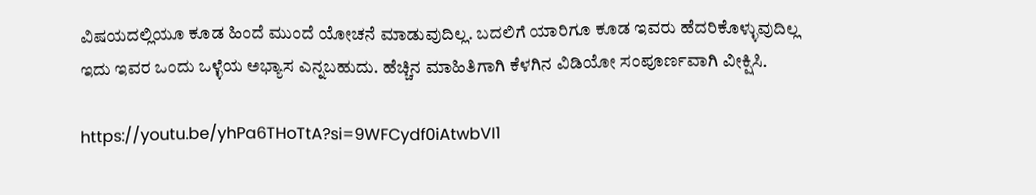ವಿಷಯದಲ್ಲಿಯೂ ಕೂಡ ಹಿಂದೆ ಮುಂದೆ ಯೋಚನೆ ಮಾಡುವುದಿಲ್ಲ. ಬದಲಿಗೆ ಯಾರಿಗೂ ಕೂಡ ಇವರು ಹೆದರಿಕೊಳ್ಳುವುದಿಲ್ಲ ಇದು ಇವರ ಒಂದು ಒಳ್ಳೆಯ ಅಭ್ಯಾಸ ಎನ್ನಬಹುದು. ಹೆಚ್ಚಿನ ಮಾಹಿತಿಗಾಗಿ ಕೆಳಗಿನ ವಿಡಿಯೋ ಸಂಪೂರ್ಣವಾಗಿ ವೀಕ್ಷಿಸಿ.

https://youtu.be/yhPa6THoTtA?si=9WFCydf0iAtwbVI1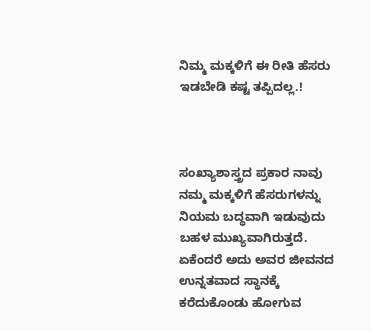ನಿಮ್ಮ ಮಕ್ಕಳಿಗೆ ಈ ರೀತಿ ಹೆಸರು ಇಡಬೇಡಿ ಕಷ್ಟ ತಪ್ಪಿದಲ್ಲ.!



ಸಂಖ್ಯಾಶಾಸ್ತ್ರದ ಪ್ರಕಾರ ನಾವು ನಮ್ಮ ಮಕ್ಕಳಿಗೆ ಹೆಸರುಗಳನ್ನು ನಿಯಮ ಬದ್ಧವಾಗಿ ಇಡುವುದು ಬಹಳ ಮುಖ್ಯವಾಗಿರುತ್ತದೆ. ಏಕೆಂದರೆ ಅದು ಅವರ ಜೀವನದ ಉನ್ನತವಾದ ಸ್ಥಾನಕ್ಕೆ ಕರೆದುಕೊಂಡು ಹೋಗುವ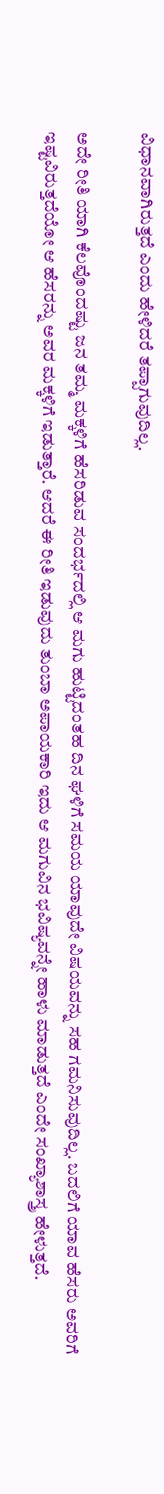ವಿಧಾನವಾಗಿರುತ್ತದೆ ಎಂದು ಹೇಳಿದರೆ ತಪ್ಪಾಗುವುದಿಲ್ಲ.

ಅದೇ ರೀತಿ ಯಾಗಿ ಕೆಲವೊಂದಷ್ಟು ಜನ ತಮ್ಮ ಮಕ್ಕಳಿಗೆ ಹೆಸರಿಡುವ ಸಂದರ್ಭದಲ್ಲಿ ಆ ಮಗು ಹುಟ್ಟಿದಂತಹ ದಿನ ಘಳಿಗೆ ಸಮಯ ಯಾವುದೇ ವಿಷಯವನ್ನು ಸಹ ಗಮನಿಸುವುದಿಲ್ಲ. ಬದಲಿಗೆ ಯಾವ ಹೆಸರು ಅವರಿಗೆ ಇಷ್ಟವಿರುತ್ತದೆಯೋ ಆ ಹೆಸರನ್ನು ಅವರ ಮಕ್ಕಳಿಗೆ ಇಡುತ್ತಾರೆ. ಆದರೆ ಈ ರೀತಿ ಇಡುವುದು ತುಂಬಾ ಅಪಾಯಕಾರಿ ಇದು ಆ ಮಗುವಿನ ಭವಿಷ್ಯವನ್ನೇ ಹಾಳು ಮಾಡುತ್ತದೆ ಎಂದೇ ಸಂಖ್ಯಾಶಾಸ್ತ್ರ ಹೇಳುತ್ತದೆ.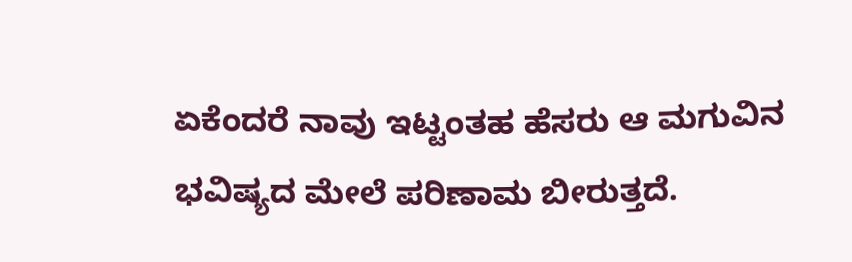ಏಕೆಂದರೆ ನಾವು ಇಟ್ಟಂತಹ ಹೆಸರು ಆ ಮಗುವಿನ ಭವಿಷ್ಯದ ಮೇಲೆ ಪರಿಣಾಮ ಬೀರುತ್ತದೆ.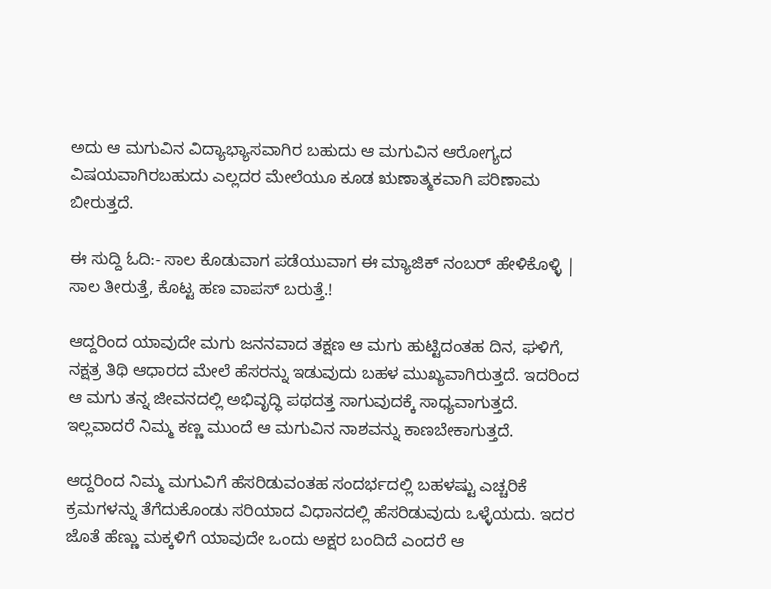ಅದು ಆ ಮಗುವಿನ ವಿದ್ಯಾಭ್ಯಾಸವಾಗಿರ ಬಹುದು ಆ ಮಗುವಿನ ಆರೋಗ್ಯದ ವಿಷಯವಾಗಿರಬಹುದು ಎಲ್ಲದರ ಮೇಲೆಯೂ ಕೂಡ ಋಣಾತ್ಮಕವಾಗಿ ಪರಿಣಾಮ ಬೀರುತ್ತದೆ.

ಈ ಸುದ್ದಿ ಓದಿ:- ಸಾಲ ಕೊಡುವಾಗ ಪಡೆಯುವಾಗ ಈ ಮ್ಯಾಜಿಕ್ ನಂಬ‌ರ್ ಹೇಳಿಕೊಳ್ಳಿ | ಸಾಲ ತೀರುತ್ತೆ, ಕೊಟ್ಟ ಹಣ ವಾಪಸ್ ಬರುತ್ತೆ.!

ಆದ್ದರಿಂದ ಯಾವುದೇ ಮಗು ಜನನವಾದ ತಕ್ಷಣ ಆ ಮಗು ಹುಟ್ಟಿದಂತಹ ದಿನ, ಘಳಿಗೆ, ನಕ್ಷತ್ರ ತಿಥಿ ಆಧಾರದ ಮೇಲೆ ಹೆಸರನ್ನು ಇಡುವುದು ಬಹಳ ಮುಖ್ಯವಾಗಿರುತ್ತದೆ. ಇದರಿಂದ ಆ ಮಗು ತನ್ನ ಜೀವನದಲ್ಲಿ ಅಭಿವೃದ್ಧಿ ಪಥದತ್ತ ಸಾಗುವುದಕ್ಕೆ ಸಾಧ್ಯವಾಗುತ್ತದೆ. ಇಲ್ಲವಾದರೆ ನಿಮ್ಮ ಕಣ್ಣ ಮುಂದೆ ಆ ಮಗುವಿನ ನಾಶವನ್ನು ಕಾಣಬೇಕಾಗುತ್ತದೆ.

ಆದ್ದರಿಂದ ನಿಮ್ಮ ಮಗುವಿಗೆ ಹೆಸರಿಡುವಂತಹ ಸಂದರ್ಭದಲ್ಲಿ ಬಹಳಷ್ಟು ಎಚ್ಚರಿಕೆ ಕ್ರಮಗಳನ್ನು ತೆಗೆದುಕೊಂಡು ಸರಿಯಾದ ವಿಧಾನದಲ್ಲಿ ಹೆಸರಿಡುವುದು ಒಳ್ಳೆಯದು. ಇದರ ಜೊತೆ ಹೆಣ್ಣು ಮಕ್ಕಳಿಗೆ ಯಾವುದೇ ಒಂದು ಅಕ್ಷರ ಬಂದಿದೆ ಎಂದರೆ ಆ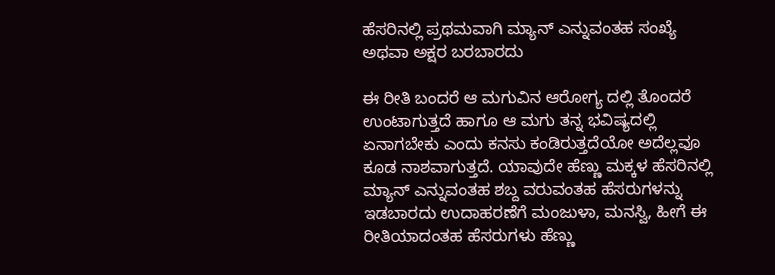ಹೆಸರಿನಲ್ಲಿ ಪ್ರಥಮವಾಗಿ ಮ್ಯಾನ್ ಎನ್ನುವಂತಹ ಸಂಖ್ಯೆ ಅಥವಾ ಅಕ್ಷರ ಬರಬಾರದು‌

ಈ ರೀತಿ ಬಂದರೆ ಆ ಮಗುವಿನ ಆರೋಗ್ಯ ದಲ್ಲಿ ತೊಂದರೆ ಉಂಟಾಗುತ್ತದೆ ಹಾಗೂ ಆ ಮಗು ತನ್ನ ಭವಿಷ್ಯದಲ್ಲಿ ಏನಾಗಬೇಕು ಎಂದು ಕನಸು ಕಂಡಿರುತ್ತದೆಯೋ ಅದೆಲ್ಲವೂ ಕೂಡ ನಾಶವಾಗುತ್ತದೆ. ಯಾವುದೇ ಹೆಣ್ಣು ಮಕ್ಕಳ ಹೆಸರಿನಲ್ಲಿ ಮ್ಯಾನ್ ಎನ್ನುವಂತಹ ಶಬ್ದ ವರುವಂತಹ ಹೆಸರುಗಳನ್ನು ಇಡಬಾರದು ಉದಾಹರಣೆಗೆ ಮಂಜುಳಾ, ಮನಸ್ವಿ, ಹೀಗೆ ಈ ರೀತಿಯಾದಂತಹ ಹೆಸರುಗಳು ಹೆಣ್ಣು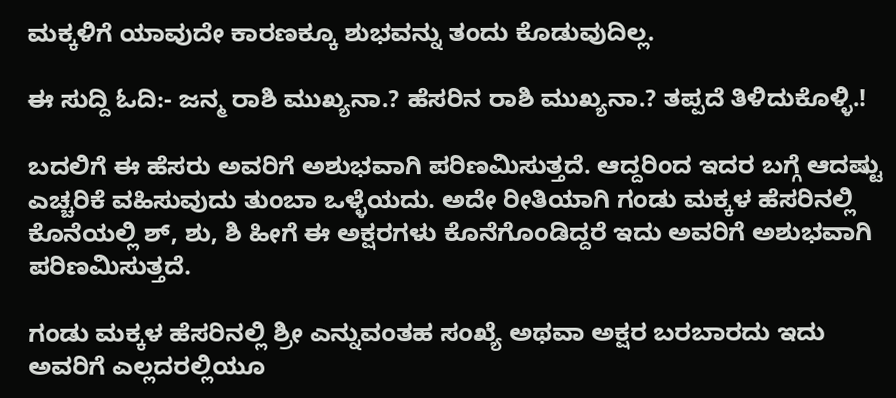ಮಕ್ಕಳಿಗೆ ಯಾವುದೇ ಕಾರಣಕ್ಕೂ ಶುಭವನ್ನು ತಂದು ಕೊಡುವುದಿಲ್ಲ.

ಈ ಸುದ್ದಿ ಓದಿ:- ಜನ್ಮ ರಾಶಿ ಮುಖ್ಯನಾ.? ಹೆಸರಿನ ರಾಶಿ ಮುಖ್ಯನಾ.? ತಪ್ಪದೆ ತಿಳಿದುಕೊಳ್ಳಿ.!

ಬದಲಿಗೆ ಈ ಹೆಸರು ಅವರಿಗೆ ಅಶುಭವಾಗಿ ಪರಿಣಮಿಸುತ್ತದೆ. ಆದ್ದರಿಂದ ಇದರ ಬಗ್ಗೆ ಆದಷ್ಟು ಎಚ್ಚರಿಕೆ ವಹಿಸುವುದು ತುಂಬಾ ಒಳ್ಳೆಯದು. ಅದೇ ರೀತಿಯಾಗಿ ಗಂಡು ಮಕ್ಕಳ ಹೆಸರಿನಲ್ಲಿ ಕೊನೆಯಲ್ಲಿ ಶ್, ಶು, ಶಿ ಹೀಗೆ ಈ ಅಕ್ಷರಗಳು ಕೊನೆಗೊಂಡಿದ್ದರೆ ಇದು ಅವರಿಗೆ ಅಶುಭವಾಗಿ ಪರಿಣಮಿಸುತ್ತದೆ.

ಗಂಡು ಮಕ್ಕಳ ಹೆಸರಿನಲ್ಲಿ ಶ್ರೀ ಎನ್ನುವಂತಹ ಸಂಖ್ಯೆ ಅಥವಾ ಅಕ್ಷರ ಬರಬಾರದು ಇದು ಅವರಿಗೆ ಎಲ್ಲದರಲ್ಲಿಯೂ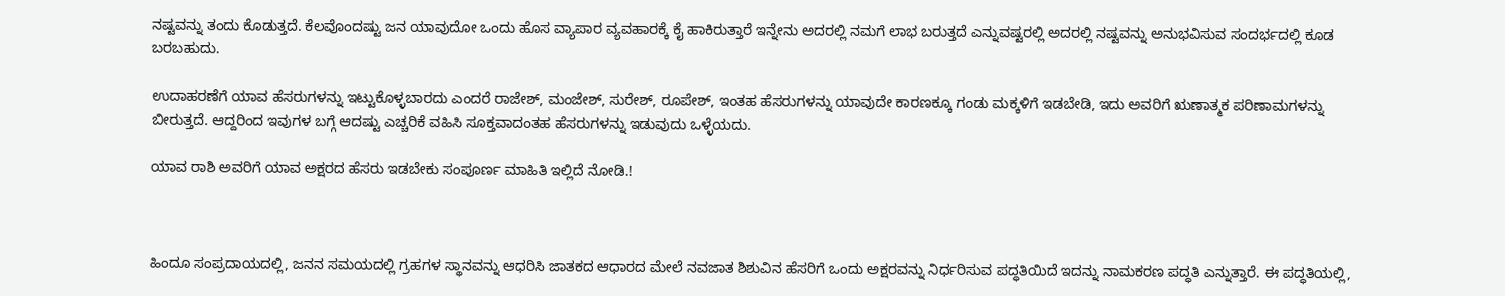ನಷ್ಟವನ್ನು ತಂದು ಕೊಡುತ್ತದೆ. ಕೆಲವೊಂದಷ್ಟು ಜನ ಯಾವುದೋ ಒಂದು ಹೊಸ ವ್ಯಾಪಾರ ವ್ಯವಹಾರಕ್ಕೆ ಕೈ ಹಾಕಿರುತ್ತಾರೆ ಇನ್ನೇನು ಅದರಲ್ಲಿ ನಮಗೆ ಲಾಭ ಬರುತ್ತದೆ ಎನ್ನುವಷ್ಟರಲ್ಲಿ ಅದರಲ್ಲಿ ನಷ್ಟವನ್ನು ಅನುಭವಿಸುವ ಸಂದರ್ಭದಲ್ಲಿ ಕೂಡ ಬರಬಹುದು.

ಉದಾಹರಣೆಗೆ ಯಾವ ಹೆಸರುಗಳನ್ನು ಇಟ್ಟುಕೊಳ್ಳಬಾರದು ಎಂದರೆ ರಾಜೇಶ್, ಮಂಜೇಶ್, ಸುರೇಶ್, ರೂಪೇಶ್, ಇಂತಹ ಹೆಸರುಗಳನ್ನು ಯಾವುದೇ ಕಾರಣಕ್ಕೂ ಗಂಡು ಮಕ್ಕಳಿಗೆ ಇಡಬೇಡಿ, ಇದು ಅವರಿಗೆ ಋಣಾತ್ಮಕ ಪರಿಣಾಮಗಳನ್ನು ಬೀರುತ್ತದೆ. ಆದ್ದರಿಂದ ಇವುಗಳ ಬಗ್ಗೆ ಆದಷ್ಟು ಎಚ್ಚರಿಕೆ ವಹಿಸಿ ಸೂಕ್ತವಾದಂತಹ ಹೆಸರುಗಳನ್ನು ಇಡುವುದು ಒಳ್ಳೆಯದು.

ಯಾವ ರಾಶಿ ಅವರಿಗೆ ಯಾವ ಅಕ್ಷರದ ಹೆಸರು ಇಡಬೇಕು ಸಂಪೂರ್ಣ ಮಾಹಿತಿ ಇಲ್ಲಿದೆ ನೋಡಿ.!



ಹಿಂದೂ ಸಂಪ್ರದಾಯದಲ್ಲಿ, ಜನನ ಸಮಯದಲ್ಲಿ ಗ್ರಹಗಳ ಸ್ಥಾನವನ್ನು ಆಧರಿಸಿ ಜಾತಕದ ಆಧಾರದ ಮೇಲೆ ನವಜಾತ ಶಿಶುವಿನ ಹೆಸರಿಗೆ ಒಂದು ಅಕ್ಷರವನ್ನು ನಿರ್ಧರಿಸುವ ಪದ್ಧತಿಯಿದೆ ಇದನ್ನು ನಾಮಕರಣ ಪದ್ಧತಿ ಎನ್ನುತ್ತಾರೆ. ಈ ಪದ್ಧತಿಯಲ್ಲಿ,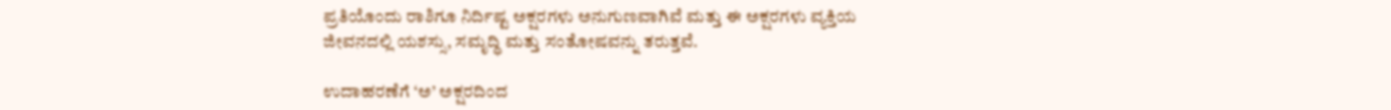ಪ್ರತಿಯೊಂದು ರಾಶಿಗೂ ನಿರ್ದಿಷ್ಟ ಅಕ್ಷರಗಳು ಅನುಗುಣವಾಗಿವೆ ಮತ್ತು ಈ ಅಕ್ಷರಗಳು ವ್ಯಕ್ತಿಯ ಜೀವನದಲ್ಲಿ ಯಶಸ್ಸು, ಸಮೃದ್ಧಿ ಮತ್ತು ಸಂತೋಷವನ್ನು ತರುತ್ತವೆ.

ಉದಾಹರಣೆಗೆ ‘ಅ’ ಅಕ್ಷರದಿಂದ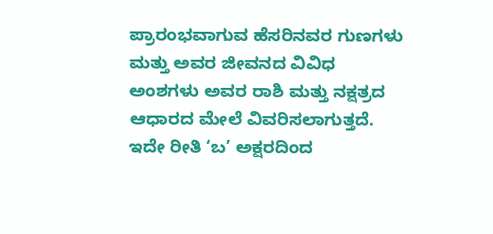ಪ್ರಾರಂಭವಾಗುವ ಹೆಸರಿನವರ ಗುಣಗಳು ಮತ್ತು ಅವರ ಜೀವನದ ವಿವಿಧ ಅಂಶಗಳು ಅವರ ರಾಶಿ ಮತ್ತು ನಕ್ಷತ್ರದ ಆಧಾರದ ಮೇಲೆ ವಿವರಿಸಲಾಗುತ್ತದೆ. ಇದೇ ರೀತಿ ‘ಬ’ ಅಕ್ಷರದಿಂದ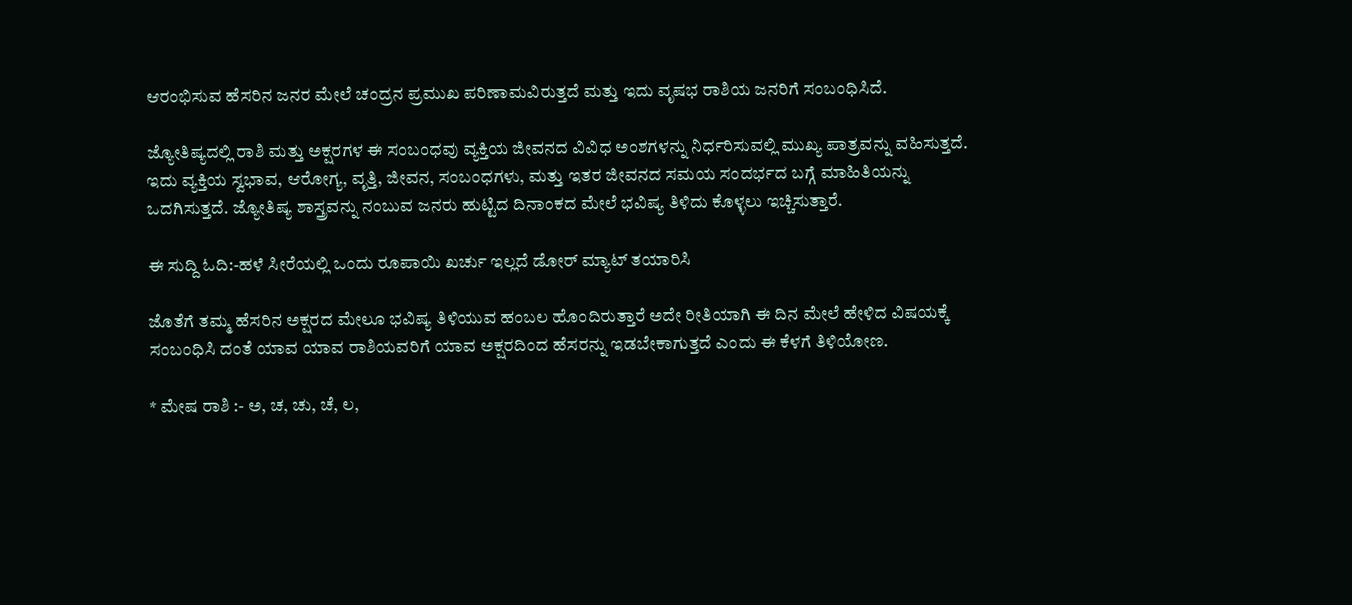ಆರಂಭಿಸುವ ಹೆಸರಿನ ಜನರ ಮೇಲೆ ಚಂದ್ರನ ಪ್ರಮುಖ ಪರಿಣಾಮವಿರುತ್ತದೆ ಮತ್ತು ಇದು ವೃಷಭ ರಾಶಿಯ ಜನರಿಗೆ ಸಂಬಂಧಿಸಿದೆ.

ಜ್ಯೋತಿಷ್ಯದಲ್ಲಿ ರಾಶಿ ಮತ್ತು ಅಕ್ಷರಗಳ ಈ ಸಂಬಂಧವು ವ್ಯಕ್ತಿಯ ಜೀವನದ ವಿವಿಧ ಅಂಶಗಳನ್ನು ನಿರ್ಧರಿಸುವಲ್ಲಿ ಮುಖ್ಯ ಪಾತ್ರವನ್ನು ವಹಿಸುತ್ತದೆ. ಇದು ವ್ಯಕ್ತಿಯ ಸ್ವಭಾವ, ಆರೋಗ್ಯ, ವೃತ್ತಿ, ಜೀವನ, ಸಂಬಂಧಗಳು, ಮತ್ತು ಇತರ ಜೀವನದ ಸಮಯ ಸಂದರ್ಭದ ಬಗ್ಗೆ ಮಾಹಿತಿಯನ್ನು ಒದಗಿಸುತ್ತದೆ. ಜ್ಯೋತಿಷ್ಯ ಶಾಸ್ತ್ರವನ್ನು ನಂಬುವ ಜನರು ಹುಟ್ಟಿದ ದಿನಾಂಕದ ಮೇಲೆ ಭವಿಷ್ಯ ತಿಳಿದು ಕೊಳ್ಳಲು ಇಚ್ಚಿಸುತ್ತಾರೆ.

ಈ ಸುದ್ದಿ ಓದಿ:-ಹಳೆ ಸೀರೆಯಲ್ಲಿ ಒಂದು ರೂಪಾಯಿ ಖರ್ಚು ಇಲ್ಲದೆ ಡೋರ್ ಮ್ಯಾಟ್ ತಯಾರಿಸಿ

ಜೊತೆಗೆ ತಮ್ಮ ಹೆಸರಿನ ಅಕ್ಷರದ ಮೇಲೂ ಭವಿಷ್ಯ ತಿಳಿಯುವ ಹಂಬಲ ಹೊಂದಿರುತ್ತಾರೆ ಅದೇ ರೀತಿಯಾಗಿ ಈ ದಿನ ಮೇಲೆ ಹೇಳಿದ ವಿಷಯಕ್ಕೆ ಸಂಬಂಧಿಸಿ ದಂತೆ ಯಾವ ಯಾವ ರಾಶಿಯವರಿಗೆ ಯಾವ ಅಕ್ಷರದಿಂದ ಹೆಸರನ್ನು ಇಡಬೇಕಾಗುತ್ತದೆ ಎಂದು ಈ ಕೆಳಗೆ ತಿಳಿಯೋಣ.

* ಮೇಷ ರಾಶಿ :- ಅ, ಚ, ಚು, ಚೆ, ಲ,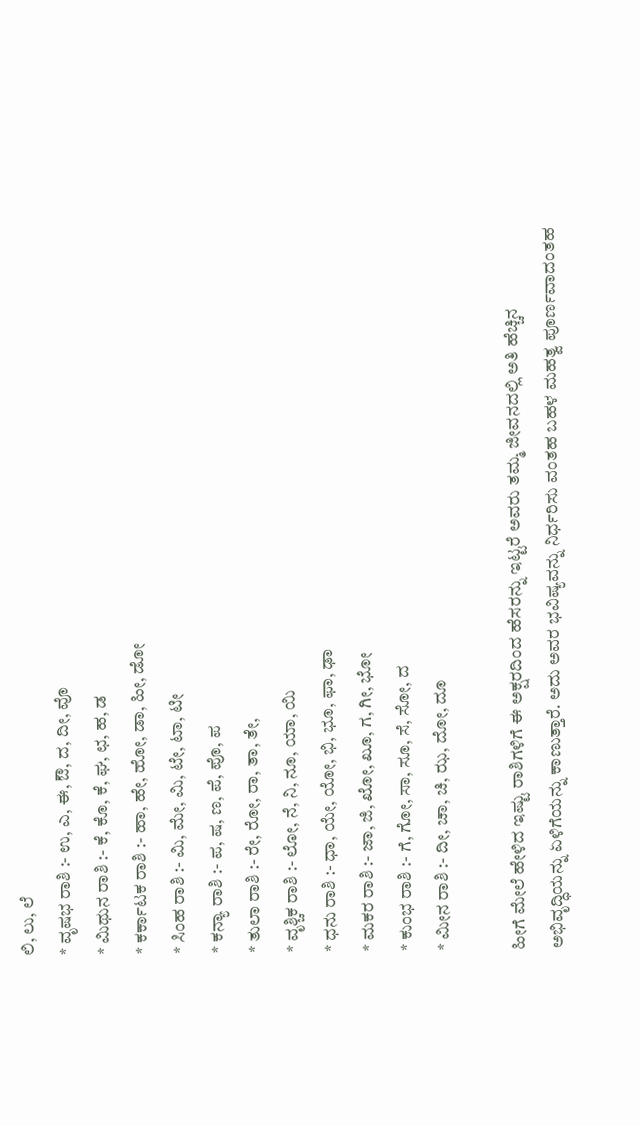ಲಿ, ಲು, ಲೆ
* ವೃಷಭ ರಾಶಿ :- ಉ, ಎ, ಈ, ಔ, ದ, ದೀ, ವೊ
* ಮಿಥುನ ರಾಶಿ :- ಕೆ, ಕೊ, ಕೆ, ಘ, ಛ, ಹ, ಡ
* ಕರ್ಕಾಟಕ ರಾಶಿ :- ಹಾ, ಹೇ, ಹೋ, ಡಾ, ಹೀ, ಡೋ
* ಸಿಂಹ ರಾಶಿ :- ಮಿ, ಮೇ, ಮಿ, ಟೇ, ಟಾ, ಟೀ
* ಕನ್ಯಾ ರಾಶಿ :- ಪ, ಷ, ಣ, ಪೆ, ಪೊ, ಪ
* ತುಲಾ ರಾಶಿ :- ರೇ, ರೋ, ರಾ, ತಾ, ತೇ,
* ವೃಶ್ಚಿಕ ರಾಶಿ :- ಲೋ, ನೆ, ನಿ, ನೂ, ಯಾ, ಯಿ
* ಧನು ರಾಶಿ :- ಧಾ, ಯೇ, ಯೋ, ಭಿ, ಭೂ, ಫಾ, ಢಾ
* ಮಕರ ರಾಶಿ :- ಜಾ, ಜಿ, ಖೋ, ಖೂ, ಗ, ಗೀ, ಭೋ
* ಕುಂಭ ರಾಶಿ :- ಗೆ, ಗೋ, ಸಾ, ಸೂ, ಸೆ, ಸೋ, ದ
* ಮೀನ ರಾಶಿ :- ದೀ, ಚಾ, ಚಿ, ಝ, ದೋ, ದೂ

ಹೀಗೆ ಮೇಲೆ ಹೇಳಿದ ಇಷ್ಟು ರಾಶಿಗಳಿಗೆ ಈ ಅಕ್ಷರದಿಂದ ಹೆಸರನ್ನು ಇಟ್ಟರೆ ಅವರು ತಮ್ಮ ಜೀವನದಲ್ಲಿ ಅತಿ ಹೆಚ್ಚಿನ ಅಭಿವೃದ್ಧಿಯನ್ನು ಏಳಿಗೆಯನ್ನು ಕಾಣುತ್ತಾರೆ. ಅದು ಅವರ ಭವಿಷ್ಯವನ್ನು ನಿರ್ಧರಿಸು ವಂತಹ ಬಹಳ ಮಹತ್ವ ಪೂರ್ಣವಾದಂತಹ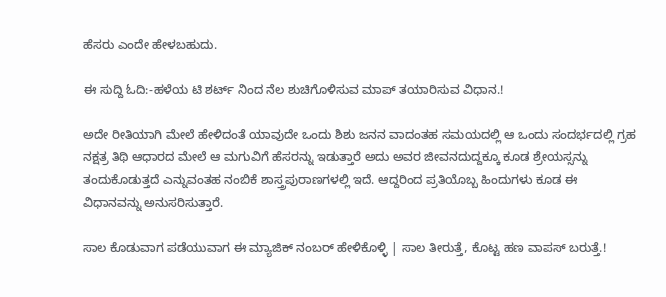ಹೆಸರು ಎಂದೇ ಹೇಳಬಹುದು.

ಈ ಸುದ್ದಿ ಓದಿ:-ಹಳೆಯ ಟಿ ಶರ್ಟ್ ನಿಂದ ನೆಲ ಶುಚಿಗೊಳಿಸುವ ಮಾಪ್ ತಯಾರಿಸುವ ವಿಧಾ‌ನ.!

ಅದೇ ರೀತಿಯಾಗಿ ಮೇಲೆ ಹೇಳಿದಂತೆ ಯಾವುದೇ ಒಂದು ಶಿಶು ಜನನ ವಾದಂತಹ ಸಮಯದಲ್ಲಿ ಆ ಒಂದು ಸಂದರ್ಭದಲ್ಲಿ ಗ್ರಹ ನಕ್ಷತ್ರ ತಿಥಿ ಆಧಾರದ ಮೇಲೆ ಆ ಮಗುವಿಗೆ ಹೆಸರನ್ನು ಇಡುತ್ತಾರೆ ಅದು ಅವರ ಜೀವನದುದ್ದಕ್ಕೂ ಕೂಡ ಶ್ರೇಯಸ್ಸನ್ನು ತಂದುಕೊಡುತ್ತದೆ ಎನ್ನುವಂತಹ ನಂಬಿಕೆ ಶಾಸ್ತ್ರಪುರಾಣಗಳಲ್ಲಿ ಇದೆ. ಆದ್ದರಿಂದ ಪ್ರತಿಯೊಬ್ಬ ಹಿಂದುಗಳು ಕೂಡ ಈ ವಿಧಾನವನ್ನು ಅನುಸರಿಸುತ್ತಾರೆ.

ಸಾಲ ಕೊಡುವಾಗ ಪಡೆಯುವಾಗ ಈ ಮ್ಯಾಜಿಕ್ ನಂಬ‌ರ್ ಹೇಳಿಕೊಳ್ಳಿ | ಸಾಲ ತೀರುತ್ತೆ, ಕೊಟ್ಟ ಹಣ ವಾಪಸ್ ಬರುತ್ತೆ.!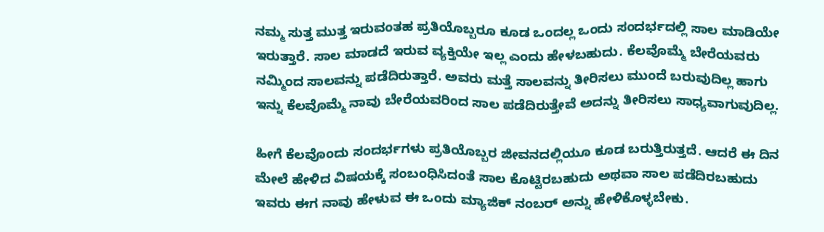ನಮ್ಮ ಸುತ್ತ ಮುತ್ತ ಇರುವಂತಹ ಪ್ರತಿಯೊಬ್ಬರೂ ಕೂಡ ಒಂದಲ್ಲ ಒಂದು ಸಂದರ್ಭದಲ್ಲಿ ಸಾಲ ಮಾಡಿಯೇ ಇರುತ್ತಾರೆ. ಸಾಲ ಮಾಡದೆ ಇರುವ ವ್ಯಕ್ತಿಯೇ ಇಲ್ಲ ಎಂದು ಹೇಳಬಹುದು. ಕೆಲವೊಮ್ಮೆ ಬೇರೆಯವರು ನಮ್ಮಿಂದ ಸಾಲವನ್ನು ಪಡೆದಿರುತ್ತಾರೆ. ಅವರು ಮತ್ತೆ ಸಾಲವನ್ನು ತೀರಿಸಲು ಮುಂದೆ ಬರುವುದಿಲ್ಲ ಹಾಗು ಇನ್ನು ಕೆಲವೊಮ್ಮೆ ನಾವು ಬೇರೆಯವರಿಂದ ಸಾಲ ಪಡೆದಿರುತ್ತೇವೆ ಅದನ್ನು ತೀರಿಸಲು ಸಾಧ್ಯವಾಗುವುದಿಲ್ಲ.

ಹೀಗೆ ಕೆಲವೊಂದು ಸಂದರ್ಭಗಳು ಪ್ರತಿಯೊಬ್ಬರ ಜೀವನದಲ್ಲಿಯೂ ಕೂಡ ಬರುತ್ತಿರುತ್ತದೆ. ಆದರೆ ಈ ದಿನ ಮೇಲೆ ಹೇಳಿದ ವಿಷಯಕ್ಕೆ ಸಂಬಂಧಿಸಿದಂತೆ ಸಾಲ ಕೊಟ್ಟಿರಬಹುದು ಅಥವಾ ಸಾಲ ಪಡೆದಿರಬಹುದು ಇವರು ಈಗ ನಾವು ಹೇಳುವ ಈ ಒಂದು ಮ್ಯಾಜಿಕ್ ನಂಬರ್ ಅನ್ನು ಹೇಳಿಕೊಳ್ಳಬೇಕು.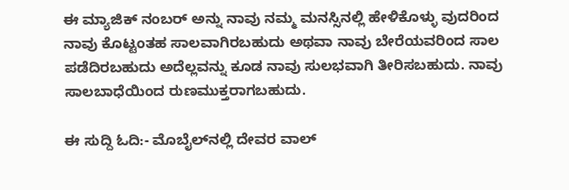ಈ ಮ್ಯಾಜಿಕ್ ನಂಬರ್ ಅನ್ನು ನಾವು ನಮ್ಮ ಮನಸ್ಸಿನಲ್ಲಿ ಹೇಳಿಕೊಳ್ಳು ವುದರಿಂದ ನಾವು ಕೊಟ್ಟಂತಹ ಸಾಲವಾಗಿರಬಹುದು ಅಥವಾ ನಾವು ಬೇರೆಯವರಿಂದ ಸಾಲ ಪಡೆದಿರಬಹುದು ಅದೆಲ್ಲವನ್ನು ಕೂಡ ನಾವು ಸುಲಭವಾಗಿ ತೀರಿಸಬಹುದು. ನಾವು ಸಾಲಬಾಧೆಯಿಂದ ರುಣಮುಕ್ತರಾಗಬಹುದು.

ಈ ಸುದ್ದಿ ಓದಿ:- ಮೊಬೈಲ್‌ನಲ್ಲಿ ದೇವರ ವಾಲ್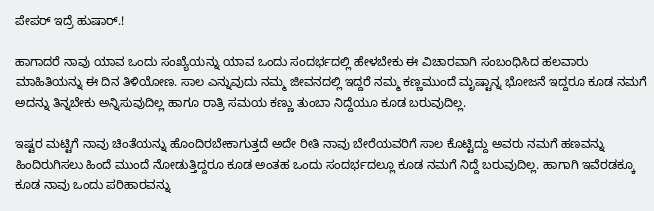ಪೇಪರ್ ಇದ್ರೆ ಹುಷಾರ್.!

ಹಾಗಾದರೆ ನಾವು ಯಾವ ಒಂದು ಸಂಖ್ಯೆಯನ್ನು ಯಾವ ಒಂದು ಸಂದರ್ಭದಲ್ಲಿ ಹೇಳಬೇಕು ಈ ವಿಚಾರವಾಗಿ ಸಂಬಂಧಿಸಿದ ಹಲವಾರು ಮಾಹಿತಿಯನ್ನು ಈ ದಿನ ತಿಳಿಯೋಣ. ಸಾಲ ಎನ್ನುವುದು ನಮ್ಮ ಜೀವನದಲ್ಲಿ ಇದ್ದರೆ ನಮ್ಮ ಕಣ್ಣಮುಂದೆ ಮೃಷ್ಟಾನ್ನ ಭೋಜನೆ ಇದ್ದರೂ ಕೂಡ ನಮಗೆ ಅದನ್ನು ತಿನ್ನಬೇಕು ಅನ್ನಿಸುವುದಿಲ್ಲ ಹಾಗೂ ರಾತ್ರಿ ಸಮಯ ಕಣ್ಣು ತುಂಬಾ ನಿದ್ದೆಯೂ ಕೂಡ ಬರುವುದಿಲ್ಲ.

ಇಷ್ಟರ ಮಟ್ಟಿಗೆ ನಾವು ಚಿಂತೆಯನ್ನು ಹೊಂದಿರಬೇಕಾಗುತ್ತದೆ ಅದೇ ರೀತಿ ನಾವು ಬೇರೆಯವರಿಗೆ ಸಾಲ ಕೊಟ್ಟಿದ್ದು ಅವರು ನಮಗೆ ಹಣವನ್ನು ಹಿಂದಿರುಗಿಸಲು ಹಿಂದೆ ಮುಂದೆ ನೋಡುತ್ತಿದ್ದರೂ ಕೂಡ ಅಂತಹ ಒಂದು ಸಂದರ್ಭದಲ್ಲೂ ಕೂಡ ನಮಗೆ ನಿದ್ದೆ ಬರುವುದಿಲ್ಲ. ಹಾಗಾಗಿ ಇವೆರಡಕ್ಕೂ ಕೂಡ ನಾವು ಒಂದು ಪರಿಹಾರವನ್ನು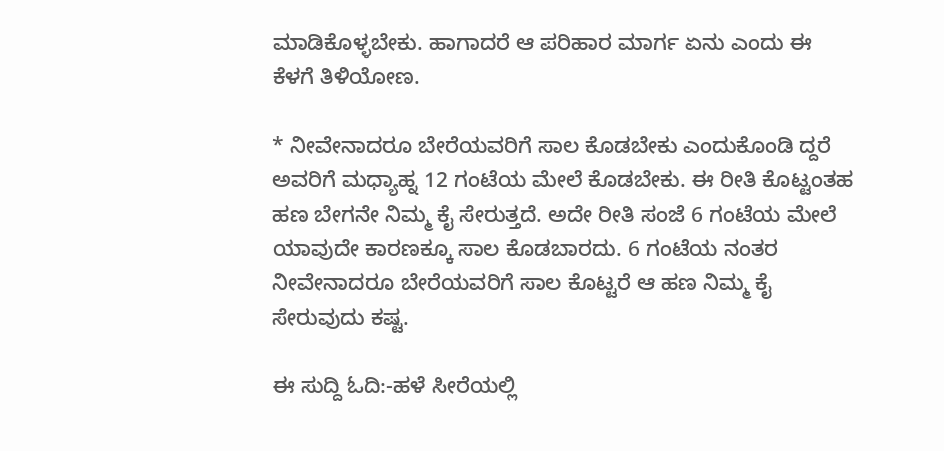ಮಾಡಿಕೊಳ್ಳಬೇಕು. ಹಾಗಾದರೆ ಆ ಪರಿಹಾರ ಮಾರ್ಗ ಏನು ಎಂದು ಈ ಕೆಳಗೆ ತಿಳಿಯೋಣ.

* ನೀವೇನಾದರೂ ಬೇರೆಯವರಿಗೆ ಸಾಲ ಕೊಡಬೇಕು ಎಂದುಕೊಂಡಿ ದ್ದರೆ ಅವರಿಗೆ ಮಧ್ಯಾಹ್ನ 12 ಗಂಟೆಯ ಮೇಲೆ ಕೊಡಬೇಕು. ಈ ರೀತಿ ಕೊಟ್ಟಂತಹ ಹಣ ಬೇಗನೇ ನಿಮ್ಮ ಕೈ ಸೇರುತ್ತದೆ. ಅದೇ ರೀತಿ ಸಂಜೆ 6 ಗಂಟೆಯ ಮೇಲೆ ಯಾವುದೇ ಕಾರಣಕ್ಕೂ ಸಾಲ ಕೊಡಬಾರದು. 6 ಗಂಟೆಯ ನಂತರ ನೀವೇನಾದರೂ ಬೇರೆಯವರಿಗೆ ಸಾಲ ಕೊಟ್ಟರೆ ಆ ಹಣ ನಿಮ್ಮ ಕೈ ಸೇರುವುದು ಕಷ್ಟ.

ಈ ಸುದ್ದಿ ಓದಿ:-ಹಳೆ ಸೀರೆಯಲ್ಲಿ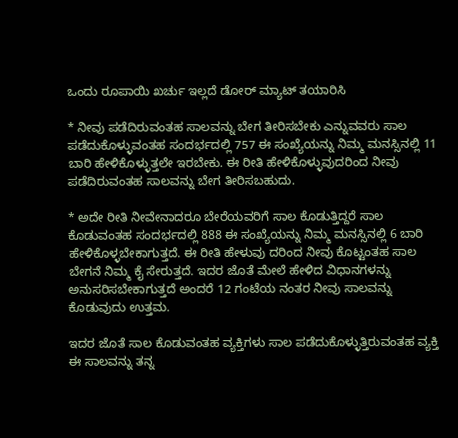ಒಂದು ರೂಪಾಯಿ ಖರ್ಚು ಇಲ್ಲದೆ ಡೋರ್ ಮ್ಯಾಟ್ ತಯಾರಿಸಿ

* ನೀವು ಪಡೆದಿರುವಂತಹ ಸಾಲವನ್ನು ಬೇಗ ತೀರಿಸಬೇಕು ಎನ್ನುವವರು ಸಾಲ ಪಡೆದುಕೊಳ್ಳುವಂತಹ ಸಂದರ್ಭದಲ್ಲಿ 757 ಈ ಸಂಖ್ಯೆಯನ್ನು ನಿಮ್ಮ ಮನಸ್ಸಿನಲ್ಲಿ 11 ಬಾರಿ ಹೇಳಿಕೊಳ್ಳುತ್ತಲೇ ಇರಬೇಕು. ಈ ರೀತಿ ಹೇಳಿಕೊಳ್ಳುವುದರಿಂದ ನೀವು ಪಡೆದಿರುವಂತಹ ಸಾಲವನ್ನು ಬೇಗ ತೀರಿಸಬಹುದು.

* ಅದೇ ರೀತಿ ನೀವೇನಾದರೂ ಬೇರೆಯವರಿಗೆ ಸಾಲ ಕೊಡುತ್ತಿದ್ದರೆ ಸಾಲ ಕೊಡುವಂತಹ ಸಂದರ್ಭದಲ್ಲಿ 888 ಈ ಸಂಖ್ಯೆಯನ್ನು ನಿಮ್ಮ ಮನಸ್ಸಿನಲ್ಲಿ 6 ಬಾರಿ ಹೇಳಿಕೊಳ್ಳಬೇಕಾಗುತ್ತದೆ. ಈ ರೀತಿ ಹೇಳುವು ದರಿಂದ ನೀವು ಕೊಟ್ಟಂತಹ ಸಾಲ ಬೇಗನೆ ನಿಮ್ಮ ಕೈ ಸೇರುತ್ತದೆ. ಇದರ ಜೊತೆ ಮೇಲೆ ಹೇಳಿದ ವಿಧಾನಗಳನ್ನು ಅನುಸರಿಸಬೇಕಾಗುತ್ತದೆ ಅಂದರೆ 12 ಗಂಟೆಯ ನಂತರ ನೀವು ಸಾಲವನ್ನು ಕೊಡುವುದು ಉತ್ತಮ.

ಇದರ ಜೊತೆ ಸಾಲ ಕೊಡುವಂತಹ ವ್ಯಕ್ತಿಗಳು ಸಾಲ ಪಡೆದುಕೊಳ್ಳುತ್ತಿರುವಂತಹ ವ್ಯಕ್ತಿ ಈ ಸಾಲವನ್ನು ತನ್ನ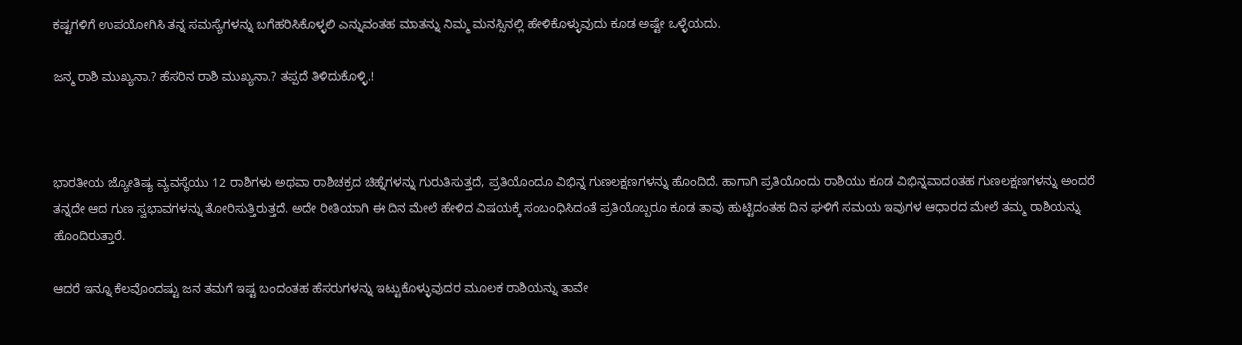ಕಷ್ಟಗಳಿಗೆ ಉಪಯೋಗಿಸಿ ತನ್ನ ಸಮಸ್ಯೆಗಳನ್ನು ಬಗೆಹರಿಸಿಕೊಳ್ಳಲಿ ಎನ್ನುವಂತಹ ಮಾತನ್ನು ನಿಮ್ಮ ಮನಸ್ಸಿನಲ್ಲಿ ಹೇಳಿಕೊಳ್ಳುವುದು ಕೂಡ ಅಷ್ಟೇ ಒಳ್ಳೆಯದು.

ಜನ್ಮ ರಾಶಿ ಮುಖ್ಯನಾ.? ಹೆಸರಿನ ರಾಶಿ ಮುಖ್ಯನಾ.? ತಪ್ಪದೆ ತಿಳಿದುಕೊಳ್ಳಿ.!



ಭಾರತೀಯ ಜ್ಯೋತಿಷ್ಯ ವ್ಯವಸ್ಥೆಯು 12 ರಾಶಿಗಳು ಅಥವಾ ರಾಶಿಚಕ್ರದ ಚಿಹ್ನೆಗಳನ್ನು ಗುರುತಿಸುತ್ತದೆ, ಪ್ರತಿಯೊಂದೂ ವಿಭಿನ್ನ ಗುಣಲಕ್ಷಣಗಳನ್ನು ಹೊಂದಿದೆ. ಹಾಗಾಗಿ ಪ್ರತಿಯೊಂದು ರಾಶಿಯು ಕೂಡ ವಿಭಿನ್ನವಾದoತಹ ಗುಣಲಕ್ಷಣಗಳನ್ನು ಅಂದರೆ ತನ್ನದೇ ಆದ ಗುಣ ಸ್ವಭಾವಗಳನ್ನು ತೋರಿಸುತ್ತಿರುತ್ತದೆ. ಅದೇ ರೀತಿಯಾಗಿ ಈ ದಿನ ಮೇಲೆ ಹೇಳಿದ ವಿಷಯಕ್ಕೆ ಸಂಬಂಧಿಸಿದಂತೆ ಪ್ರತಿಯೊಬ್ಬರೂ ಕೂಡ ತಾವು ಹುಟ್ಟಿದಂತಹ ದಿನ ಘಳಿಗೆ ಸಮಯ ಇವುಗಳ ಆಧಾರದ ಮೇಲೆ ತಮ್ಮ ರಾಶಿಯನ್ನು ಹೊಂದಿರುತ್ತಾರೆ.

ಆದರೆ ಇನ್ನೂ ಕೆಲವೊಂದಷ್ಟು ಜನ ತಮಗೆ ಇಷ್ಟ ಬಂದಂತಹ ಹೆಸರುಗಳನ್ನು ಇಟ್ಟುಕೊಳ್ಳುವುದರ ಮೂಲಕ ರಾಶಿಯನ್ನು ತಾವೇ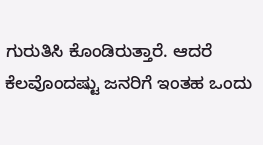ಗುರುತಿಸಿ ಕೊಂಡಿರುತ್ತಾರೆ. ಆದರೆ ಕೆಲವೊಂದಷ್ಟು ಜನರಿಗೆ ಇಂತಹ ಒಂದು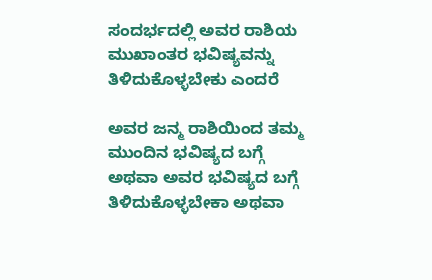ಸಂದರ್ಭದಲ್ಲಿ ಅವರ ರಾಶಿಯ ಮುಖಾಂತರ ಭವಿಷ್ಯವನ್ನು ತಿಳಿದುಕೊಳ್ಳಬೇಕು ಎಂದರೆ

ಅವರ ಜನ್ಮ ರಾಶಿಯಿಂದ ತಮ್ಮ ಮುಂದಿನ ಭವಿಷ್ಯದ ಬಗ್ಗೆ ಅಥವಾ ಅವರ ಭವಿಷ್ಯದ ಬಗ್ಗೆ ತಿಳಿದುಕೊಳ್ಳಬೇಕಾ ಅಥವಾ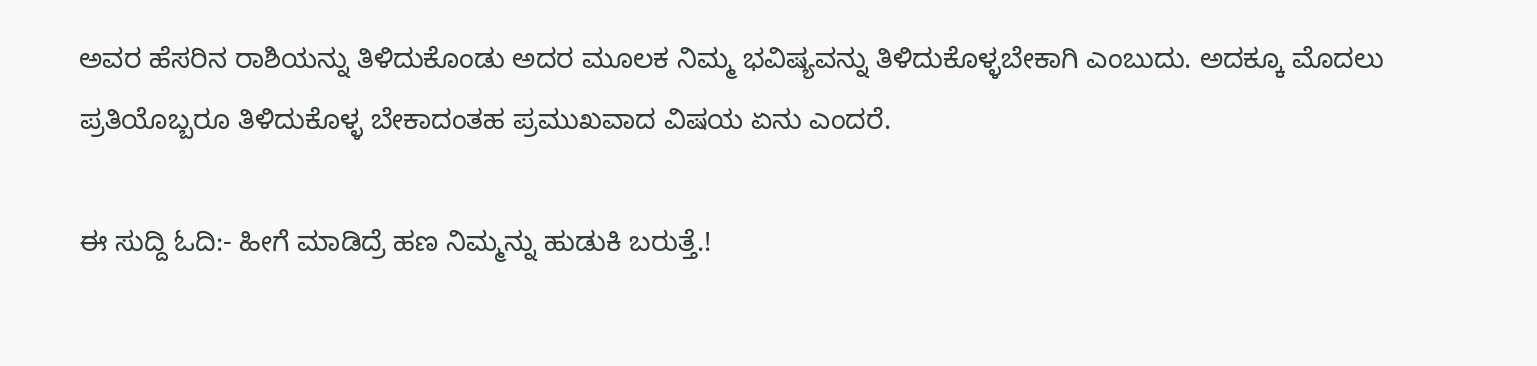ಅವರ ಹೆಸರಿನ ರಾಶಿಯನ್ನು ತಿಳಿದುಕೊಂಡು ಅದರ ಮೂಲಕ ನಿಮ್ಮ ಭವಿಷ್ಯವನ್ನು ತಿಳಿದುಕೊಳ್ಳಬೇಕಾಗಿ ಎಂಬುದು. ಅದಕ್ಕೂ ಮೊದಲು ಪ್ರತಿಯೊಬ್ಬರೂ ತಿಳಿದುಕೊಳ್ಳ ಬೇಕಾದಂತಹ ಪ್ರಮುಖವಾದ ವಿಷಯ ಏನು ಎಂದರೆ.

ಈ ಸುದ್ದಿ ಓದಿ:- ಹೀಗೆ ಮಾಡಿದ್ರೆ ಹಣ ನಿಮ್ಮನ್ನು ಹುಡುಕಿ ಬರುತ್ತೆ.!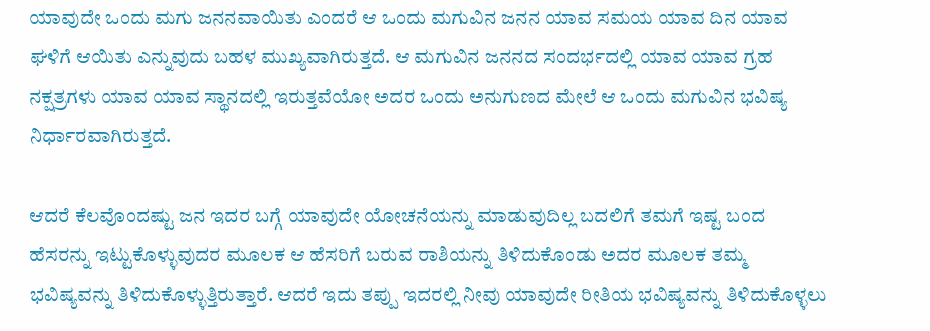ಯಾವುದೇ ಒಂದು ಮಗು ಜನನವಾಯಿತು ಎಂದರೆ ಆ ಒಂದು ಮಗುವಿನ ಜನನ ಯಾವ ಸಮಯ ಯಾವ ದಿನ ಯಾವ ಘಳಿಗೆ ಆಯಿತು ಎನ್ನುವುದು ಬಹಳ ಮುಖ್ಯವಾಗಿರುತ್ತದೆ. ಆ ಮಗುವಿನ ಜನನದ ಸಂದರ್ಭದಲ್ಲಿ ಯಾವ ಯಾವ ಗ್ರಹ ನಕ್ಷತ್ರಗಳು ಯಾವ ಯಾವ ಸ್ಥಾನದಲ್ಲಿ ಇರುತ್ತವೆಯೋ ಅದರ ಒಂದು ಅನುಗುಣದ ಮೇಲೆ ಆ ಒಂದು ಮಗುವಿನ ಭವಿಷ್ಯ ನಿರ್ಧಾರವಾಗಿರುತ್ತದೆ.

ಆದರೆ ಕೆಲವೊಂದಷ್ಟು ಜನ ಇದರ ಬಗ್ಗೆ ಯಾವುದೇ ಯೋಚನೆಯನ್ನು ಮಾಡುವುದಿಲ್ಲ ಬದಲಿಗೆ ತಮಗೆ ಇಷ್ಟ ಬಂದ ಹೆಸರನ್ನು ಇಟ್ಟುಕೊಳ್ಳುವುದರ ಮೂಲಕ ಆ ಹೆಸರಿಗೆ ಬರುವ ರಾಶಿಯನ್ನು ತಿಳಿದುಕೊಂಡು ಅದರ ಮೂಲಕ ತಮ್ಮ ಭವಿಷ್ಯವನ್ನು ತಿಳಿದುಕೊಳ್ಳುತ್ತಿರುತ್ತಾರೆ. ಆದರೆ ಇದು ತಪ್ಪು ಇದರಲ್ಲಿ ನೀವು ಯಾವುದೇ ರೀತಿಯ ಭವಿಷ್ಯವನ್ನು ತಿಳಿದುಕೊಳ್ಳಲು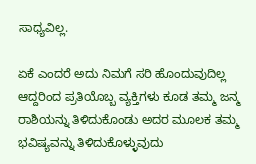ಸಾಧ್ಯವಿಲ್ಲ.

ಏಕೆ ಎಂದರೆ ಅದು ನಿಮಗೆ ಸರಿ ಹೊಂದುವುದಿಲ್ಲ ಆದ್ದರಿಂದ ಪ್ರತಿಯೊಬ್ಬ ವ್ಯಕ್ತಿಗಳು ಕೂಡ ತಮ್ಮ ಜನ್ಮ ರಾಶಿಯನ್ನು ತಿಳಿದುಕೊಂಡು ಅದರ ಮೂಲಕ ತಮ್ಮ ಭವಿಷ್ಯವನ್ನು ತಿಳಿದುಕೊಳ್ಳುವುದು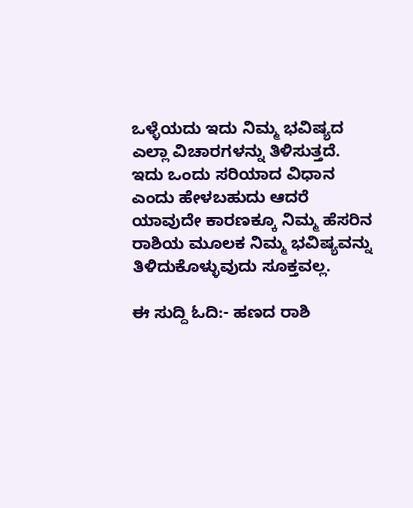ಒಳ್ಳೆಯದು ಇದು ನಿಮ್ಮ ಭವಿಷ್ಯದ ಎಲ್ಲಾ ವಿಚಾರಗಳನ್ನು ತಿಳಿಸುತ್ತದೆ. ಇದು ಒಂದು ಸರಿಯಾದ ವಿಧಾನ ಎಂದು ಹೇಳಬಹುದು ಆದರೆ ಯಾವುದೇ ಕಾರಣಕ್ಕೂ ನಿಮ್ಮ ಹೆಸರಿನ ರಾಶಿಯ ಮೂಲಕ ನಿಮ್ಮ ಭವಿಷ್ಯವನ್ನು ತಿಳಿದುಕೊಳ್ಳುವುದು ಸೂಕ್ತವಲ್ಲ.

ಈ ಸುದ್ದಿ ಓದಿ:- ಹಣದ ರಾಶಿ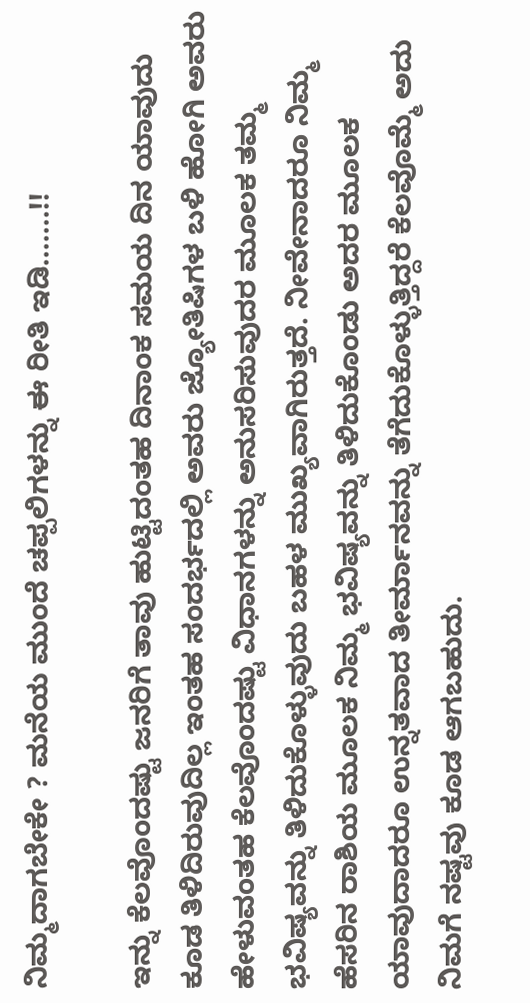ನಿಮ್ಮದಾಗಬೇಕೇ ? ಮನೆಯ ಮುಂದೆ ಚಪ್ಪಲಿಗಳನ್ನು ಈ ರೀತಿ ಇಡಿ…….!!

ಇನ್ನು ಕೆಲವೊಂದಷ್ಟು ಜನರಿಗೆ ತಾವು ಹುಟ್ಟಿದಂತಹ ದಿನಾಂಕ ಸಮಯ ದಿನ ಯಾವುದು ಕೂಡ ತಿಳಿದಿರುವುದಿಲ್ಲ ಇಂತಹ ಸಂದರ್ಭದಲ್ಲಿ ಅವರು ಜ್ಯೋತಿಷಿಗಳ ಬಳಿ ಹೋಗಿ ಅವರು ಹೇಳುವಂತಹ ಕೆಲವೊಂದಷ್ಟು ವಿಧಾನಗಳನ್ನು ಅನುಸರಿಸುವುದರ ಮೂಲಕ ತಮ್ಮ ಭವಿಷ್ಯವನ್ನು ತಿಳಿದುಕೊಳ್ಳುವುದು ಬಹಳ ಮುಖ್ಯವಾಗಿರುತ್ತದೆ. ನೀವೇನಾದರೂ ನಿಮ್ಮ ಹೆಸರಿನ ರಾಶಿಯ ಮೂಲಕ ನಿಮ್ಮ ಭವಿಷ್ಯವನ್ನು ತಿಳಿದುಕೊಂಡು ಅದರ ಮೂಲಕ ಯಾವುದಾದರೂ ಉನ್ನತವಾದ ತೀರ್ಮಾನವನ್ನು ತೆಗೆದುಕೊಳ್ಳುತ್ತಿದ್ದರೆ ಕೆಲವೊಮ್ಮೆ ಅದು ನಿಮಗೆ ನಷ್ಟವು ಕೂಡ ಆಗಬಹುದು.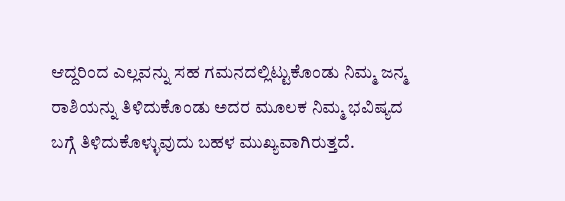ಆದ್ದರಿಂದ ಎಲ್ಲವನ್ನು ಸಹ ಗಮನದಲ್ಲಿಟ್ಟುಕೊಂಡು ನಿಮ್ಮ ಜನ್ಮ ರಾಶಿಯನ್ನು ತಿಳಿದುಕೊಂಡು ಅದರ ಮೂಲಕ ನಿಮ್ಮ ಭವಿಷ್ಯದ ಬಗ್ಗೆ ತಿಳಿದುಕೊಳ್ಳುವುದು ಬಹಳ ಮುಖ್ಯವಾಗಿರುತ್ತದೆ.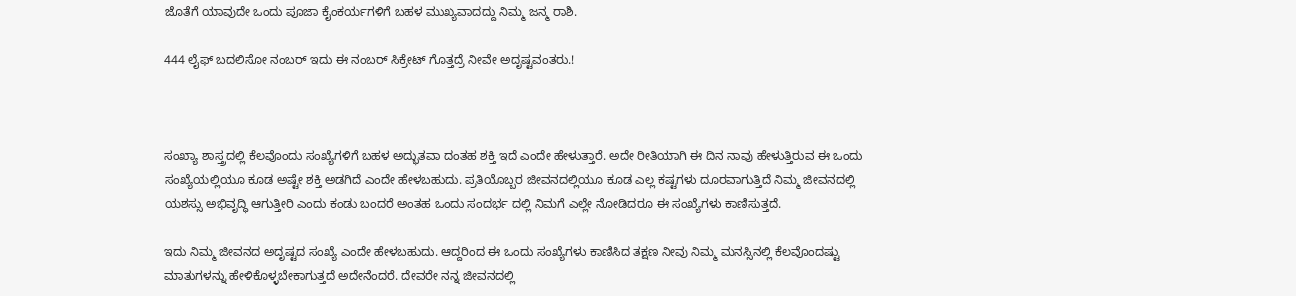ಜೊತೆಗೆ ಯಾವುದೇ ಒಂದು ಪೂಜಾ ಕೈಂಕರ್ಯಗಳಿಗೆ ಬಹಳ ಮುಖ್ಯವಾದದ್ದು ನಿಮ್ಮ ಜನ್ಮ ರಾಶಿ.

444 ಲೈಫ್ ಬದಲಿಸೋ ನಂಬರ್ ಇದು ಈ ನಂಬರ್ ಸಿಕ್ರೇಟ್ ಗೊತ್ತದ್ರೆ ನೀವೇ ಅದೃಷ್ಟವಂತರು.!



ಸಂಖ್ಯಾ ಶಾಸ್ತ್ರದಲ್ಲಿ ಕೆಲವೊಂದು ಸಂಖ್ಯೆಗಳಿಗೆ ಬಹಳ ಅದ್ಭುತವಾ ದಂತಹ ಶಕ್ತಿ ಇದೆ ಎಂದೇ ಹೇಳುತ್ತಾರೆ. ಅದೇ ರೀತಿಯಾಗಿ ಈ ದಿನ ನಾವು ಹೇಳುತ್ತಿರುವ ಈ ಒಂದು ಸಂಖ್ಯೆಯಲ್ಲಿಯೂ ಕೂಡ ಅಷ್ಟೇ ಶಕ್ತಿ ಅಡಗಿದೆ ಎಂದೇ ಹೇಳಬಹುದು. ಪ್ರತಿಯೊಬ್ಬರ ಜೀವನದಲ್ಲಿಯೂ ಕೂಡ ಎಲ್ಲ ಕಷ್ಟಗಳು ದೂರವಾಗುತ್ತಿದೆ ನಿಮ್ಮ ಜೀವನದಲ್ಲಿ ಯಶಸ್ಸು ಅಭಿವೃದ್ಧಿ ಆಗುತ್ತೀರಿ ಎಂದು ಕಂಡು ಬಂದರೆ ಅಂತಹ ಒಂದು ಸಂದರ್ಭ ದಲ್ಲಿ ನಿಮಗೆ ಎಲ್ಲೇ ನೋಡಿದರೂ ಈ ಸಂಖ್ಯೆಗಳು ಕಾಣಿಸುತ್ತದೆ.

ಇದು ನಿಮ್ಮ ಜೀವನದ ಅದೃಷ್ಟದ ಸಂಖ್ಯೆ ಎಂದೇ ಹೇಳಬಹುದು. ಆದ್ದರಿಂದ ಈ ಒಂದು ಸಂಖ್ಯೆಗಳು ಕಾಣಿಸಿದ ತಕ್ಷಣ ನೀವು ನಿಮ್ಮ ಮನಸ್ಸಿನಲ್ಲಿ ಕೆಲವೊಂದಷ್ಟು ಮಾತುಗಳನ್ನು ಹೇಳಿಕೊಳ್ಳಬೇಕಾಗುತ್ತದೆ ಅದೇನೆಂದರೆ. ದೇವರೇ ನನ್ನ ಜೀವನದಲ್ಲಿ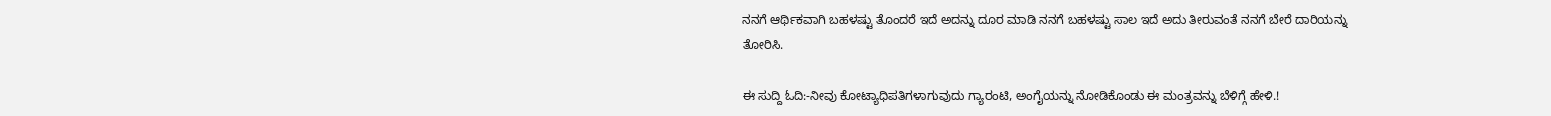ನನಗೆ ಆರ್ಥಿಕವಾಗಿ ಬಹಳಷ್ಟು ತೊಂದರೆ ಇದೆ ಅದನ್ನು ದೂರ ಮಾಡಿ ನನಗೆ ಬಹಳಷ್ಟು ಸಾಲ ಇದೆ ಅದು ತೀರುವಂತೆ ನನಗೆ ಬೇರೆ ದಾರಿಯನ್ನು ತೋರಿಸಿ.

ಈ ಸುದ್ದಿ ಓದಿ:-ನೀವು ಕೋಟ್ಯಾಧಿಪತಿಗಳಾಗುವುದು ಗ್ಯಾರಂಟಿ, ಅಂಗೈಯನ್ನು ನೋಡಿಕೊಂಡು ಈ ಮಂತ್ರವನ್ನು ಬೆಳಿಗ್ಗೆ ಹೇಳಿ.!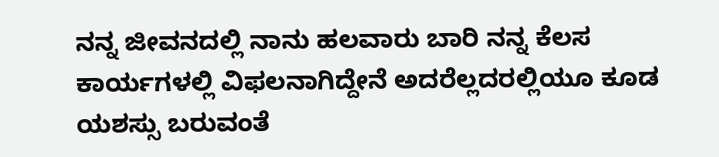ನನ್ನ ಜೀವನದಲ್ಲಿ ನಾನು ಹಲವಾರು ಬಾರಿ ನನ್ನ ಕೆಲಸ ಕಾರ್ಯಗಳಲ್ಲಿ ವಿಫಲನಾಗಿದ್ದೇನೆ ಅದರೆಲ್ಲದರಲ್ಲಿಯೂ ಕೂಡ ಯಶಸ್ಸು ಬರುವಂತೆ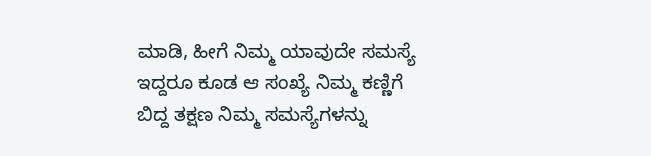ಮಾಡಿ, ಹೀಗೆ ನಿಮ್ಮ ಯಾವುದೇ ಸಮಸ್ಯೆ ಇದ್ದರೂ ಕೂಡ ಆ ಸಂಖ್ಯೆ ನಿಮ್ಮ ಕಣ್ಣಿಗೆ ಬಿದ್ದ ತಕ್ಷಣ ನಿಮ್ಮ ಸಮಸ್ಯೆಗಳನ್ನು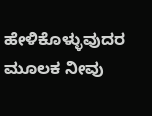ಹೇಳಿಕೊಳ್ಳುವುದರ ಮೂಲಕ ನೀವು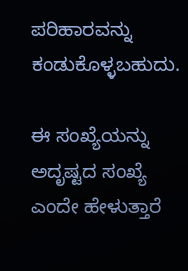ಪರಿಹಾರವನ್ನು ಕಂಡುಕೊಳ್ಳಬಹುದು.

ಈ ಸಂಖ್ಯೆಯನ್ನು ಅದೃಷ್ಟದ ಸಂಖ್ಯೆ ಎಂದೇ ಹೇಳುತ್ತಾರೆ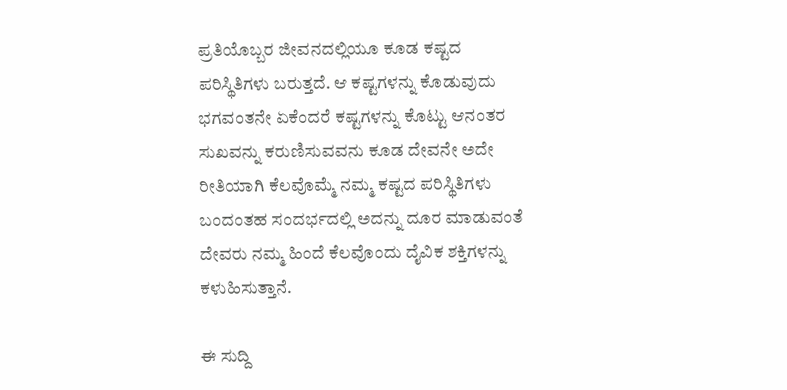ಪ್ರತಿಯೊಬ್ಬರ ಜೀವನದಲ್ಲಿಯೂ ಕೂಡ ಕಷ್ಟದ ಪರಿಸ್ಥಿತಿಗಳು ಬರುತ್ತದೆ. ಆ ಕಷ್ಟಗಳನ್ನು ಕೊಡುವುದು ಭಗವಂತನೇ ಏಕೆಂದರೆ ಕಷ್ಟಗಳನ್ನು ಕೊಟ್ಟು ಆನಂತರ ಸುಖವನ್ನು ಕರುಣಿಸುವವನು ಕೂಡ ದೇವನೇ ಅದೇ ರೀತಿಯಾಗಿ ಕೆಲವೊಮ್ಮೆ ನಮ್ಮ ಕಷ್ಟದ ಪರಿಸ್ಥಿತಿಗಳು ಬಂದಂತಹ ಸಂದರ್ಭದಲ್ಲಿ ಅದನ್ನು ದೂರ ಮಾಡುವಂತೆ ದೇವರು ನಮ್ಮ ಹಿಂದೆ ಕೆಲವೊಂದು ದೈವಿಕ ಶಕ್ತಿಗಳನ್ನು ಕಳುಹಿಸುತ್ತಾನೆ.

ಈ ಸುದ್ದಿ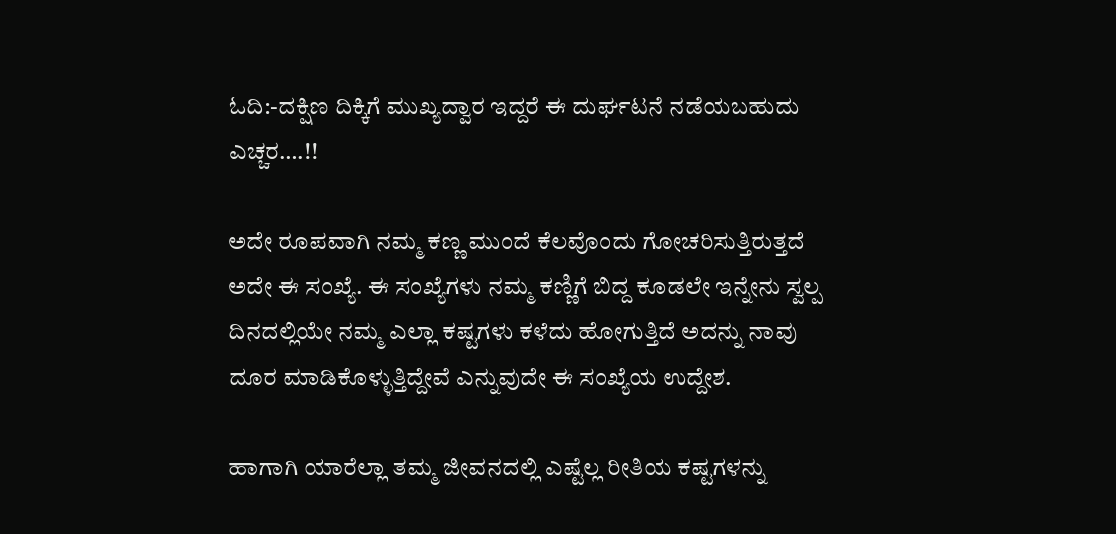ಓದಿ:-ದಕ್ಷಿಣ ದಿಕ್ಕಿಗೆ ಮುಖ್ಯದ್ವಾರ ಇದ್ದರೆ ಈ ದುರ್ಘಟನೆ ನಡೆಯಬಹುದು ಎಚ್ಚರ….!!

ಅದೇ ರೂಪವಾಗಿ ನಮ್ಮ ಕಣ್ಣ ಮುಂದೆ ಕೆಲವೊಂದು ಗೋಚರಿಸುತ್ತಿರುತ್ತದೆ ಅದೇ ಈ ಸಂಖ್ಯೆ. ಈ ಸಂಖ್ಯೆಗಳು ನಮ್ಮ ಕಣ್ಣಿಗೆ ಬಿದ್ದ ಕೂಡಲೇ ಇನ್ನೇನು ಸ್ವಲ್ಪ ದಿನದಲ್ಲಿಯೇ ನಮ್ಮ ಎಲ್ಲಾ ಕಷ್ಟಗಳು ಕಳೆದು ಹೋಗುತ್ತಿದೆ ಅದನ್ನು ನಾವು ದೂರ ಮಾಡಿಕೊಳ್ಳುತ್ತಿದ್ದೇವೆ ಎನ್ನುವುದೇ ಈ ಸಂಖ್ಯೆಯ ಉದ್ದೇಶ.

ಹಾಗಾಗಿ ಯಾರೆಲ್ಲಾ ತಮ್ಮ ಜೀವನದಲ್ಲಿ ಎಷ್ಟೆಲ್ಲ ರೀತಿಯ ಕಷ್ಟಗಳನ್ನು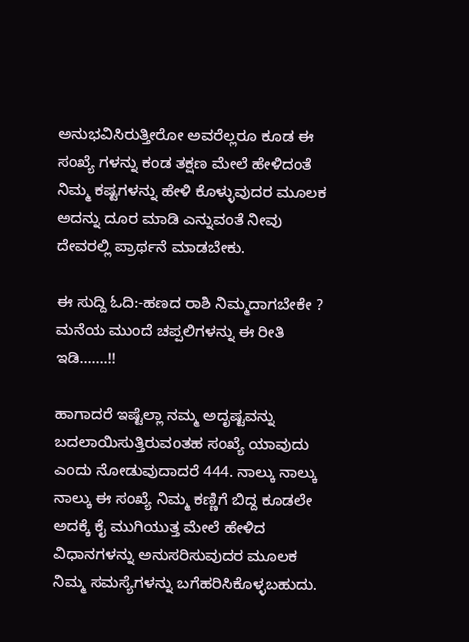ಅನುಭವಿಸಿರುತ್ತೀರೋ ಅವರೆಲ್ಲರೂ ಕೂಡ ಈ ಸಂಖ್ಯೆ ಗಳನ್ನು ಕಂಡ ತಕ್ಷಣ ಮೇಲೆ ಹೇಳಿದಂತೆ ನಿಮ್ಮ ಕಷ್ಟಗಳನ್ನು ಹೇಳಿ ಕೊಳ್ಳುವುದರ ಮೂಲಕ ಅದನ್ನು ದೂರ ಮಾಡಿ ಎನ್ನುವಂತೆ ನೀವು ದೇವರಲ್ಲಿ ಪ್ರಾರ್ಥನೆ ಮಾಡಬೇಕು.

ಈ ಸುದ್ದಿ ಓದಿ:-ಹಣದ ರಾಶಿ ನಿಮ್ಮದಾಗಬೇಕೇ ? ಮನೆಯ ಮುಂದೆ ಚಪ್ಪಲಿಗಳನ್ನು ಈ ರೀತಿ ಇಡಿ…….!!

ಹಾಗಾದರೆ ಇಷ್ಟೆಲ್ಲಾ ನಮ್ಮ ಅದೃಷ್ಟವನ್ನು ಬದಲಾಯಿಸುತ್ತಿರುವoತಹ ಸಂಖ್ಯೆ ಯಾವುದು ಎಂದು ನೋಡುವುದಾದರೆ 444. ನಾಲ್ಕು ನಾಲ್ಕು ನಾಲ್ಕು ಈ ಸಂಖ್ಯೆ ನಿಮ್ಮ ಕಣ್ಣಿಗೆ ಬಿದ್ದ ಕೂಡಲೇ ಅದಕ್ಕೆ ಕೈ ಮುಗಿಯುತ್ತ ಮೇಲೆ ಹೇಳಿದ ವಿಧಾನಗಳನ್ನು ಅನುಸರಿಸುವುದರ ಮೂಲಕ ನಿಮ್ಮ ಸಮಸ್ಯೆಗಳನ್ನು ಬಗೆಹರಿಸಿಕೊಳ್ಳಬಹುದು.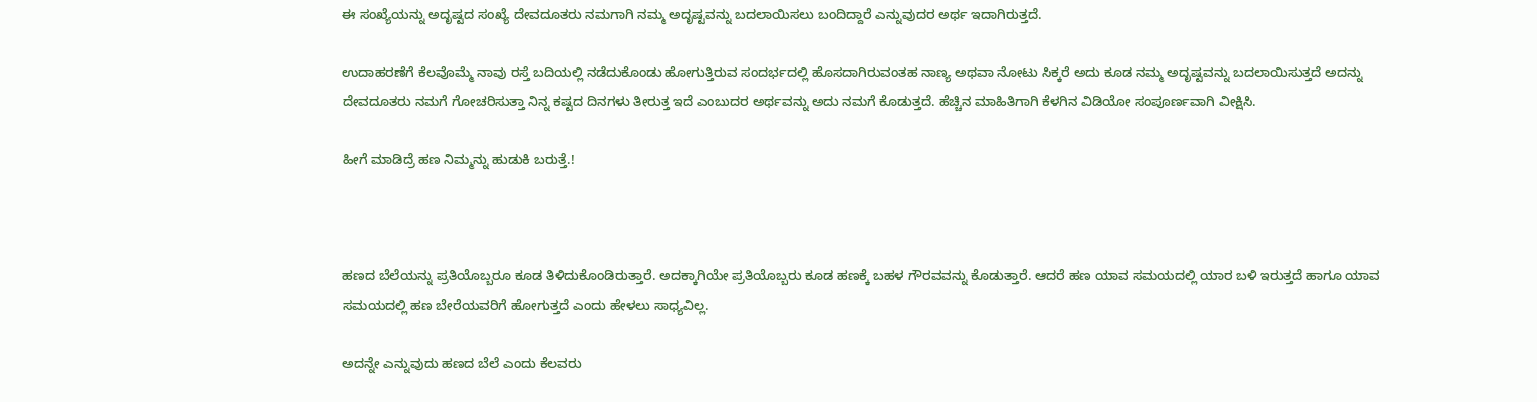ಈ ಸಂಖ್ಯೆಯನ್ನು ಅದೃಷ್ಟದ ಸಂಖ್ಯೆ ದೇವದೂತರು ನಮಗಾಗಿ ನಮ್ಮ ಅದೃಷ್ಟವನ್ನು ಬದಲಾಯಿಸಲು ಬಂದಿದ್ದಾರೆ ಎನ್ನುವುದರ ಅರ್ಥ ಇದಾಗಿರುತ್ತದೆ.

ಉದಾಹರಣೆಗೆ ಕೆಲವೊಮ್ಮೆ ನಾವು ರಸ್ತೆ ಬದಿಯಲ್ಲಿ ನಡೆದುಕೊಂಡು ಹೋಗುತ್ತಿರುವ ಸಂದರ್ಭದಲ್ಲಿ ಹೊಸದಾಗಿರುವಂತಹ ನಾಣ್ಯ ಅಥವಾ ನೋಟು ಸಿಕ್ಕರೆ ಅದು ಕೂಡ ನಮ್ಮ ಅದೃಷ್ಟವನ್ನು ಬದಲಾಯಿಸುತ್ತದೆ ಅದನ್ನು ದೇವದೂತರು ನಮಗೆ ಗೋಚರಿಸುತ್ತಾ ನಿನ್ನ ಕಷ್ಟದ ದಿನಗಳು ತೀರುತ್ತ ಇದೆ ಎಂಬುದರ ಅರ್ಥವನ್ನು ಅದು ನಮಗೆ ಕೊಡುತ್ತದೆ. ಹೆಚ್ಚಿನ ಮಾಹಿತಿಗಾಗಿ ಕೆಳಗಿನ ವಿಡಿಯೋ ಸಂಪೂರ್ಣವಾಗಿ ವೀಕ್ಷಿಸಿ.

ಹೀಗೆ ಮಾಡಿದ್ರೆ ಹಣ ನಿಮ್ಮನ್ನು ಹುಡುಕಿ ಬರುತ್ತೆ.!



ಹಣದ ಬೆಲೆಯನ್ನು ಪ್ರತಿಯೊಬ್ಬರೂ ಕೂಡ ತಿಳಿದುಕೊಂಡಿರುತ್ತಾರೆ. ಅದಕ್ಕಾಗಿಯೇ ಪ್ರತಿಯೊಬ್ಬರು ಕೂಡ ಹಣಕ್ಕೆ ಬಹಳ ಗೌರವವನ್ನು ಕೊಡುತ್ತಾರೆ. ಆದರೆ ಹಣ ಯಾವ ಸಮಯದಲ್ಲಿ ಯಾರ ಬಳಿ ಇರುತ್ತದೆ ಹಾಗೂ ಯಾವ ಸಮಯದಲ್ಲಿ ಹಣ ಬೇರೆಯವರಿಗೆ ಹೋಗುತ್ತದೆ ಎಂದು ಹೇಳಲು ಸಾಧ್ಯವಿಲ್ಲ.

ಅದನ್ನೇ ಎನ್ನುವುದು ಹಣದ ಬೆಲೆ ಎಂದು ಕೆಲವರು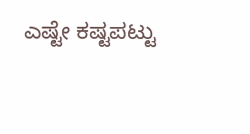ಎಷ್ಟೇ ಕಷ್ಟಪಟ್ಟು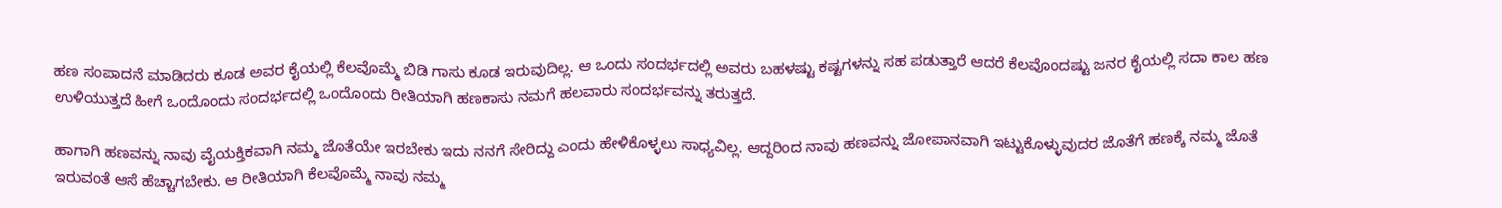ಹಣ ಸಂಪಾದನೆ ಮಾಡಿದರು ಕೂಡ ಅವರ ಕೈಯಲ್ಲಿ ಕೆಲವೊಮ್ಮೆ ಬಿಡಿ ಗಾಸು ಕೂಡ ಇರುವುದಿಲ್ಲ. ಆ ಒಂದು ಸಂದರ್ಭದಲ್ಲಿ ಅವರು ಬಹಳಷ್ಟು ಕಷ್ಟಗಳನ್ನು ಸಹ ಪಡುತ್ತಾರೆ ಆದರೆ ಕೆಲವೊಂದಷ್ಟು ಜನರ ಕೈಯಲ್ಲಿ ಸದಾ ಕಾಲ ಹಣ ಉಳಿಯುತ್ತದೆ ಹೀಗೆ ಒಂದೊಂದು ಸಂದರ್ಭದಲ್ಲಿ ಒಂದೊಂದು ರೀತಿಯಾಗಿ ಹಣಕಾಸು ನಮಗೆ ಹಲವಾರು ಸಂದರ್ಭವನ್ನು ತರುತ್ತದೆ.

ಹಾಗಾಗಿ ಹಣವನ್ನು ನಾವು ವೈಯಕ್ತಿಕವಾಗಿ ನಮ್ಮ ಜೊತೆಯೇ ಇರಬೇಕು ಇದು ನನಗೆ ಸೇರಿದ್ದು ಎಂದು ಹೇಳಿಕೊಳ್ಳಲು ಸಾಧ್ಯವಿಲ್ಲ. ಆದ್ದರಿಂದ ನಾವು ಹಣವನ್ನು ಜೋಪಾನವಾಗಿ ಇಟ್ಟುಕೊಳ್ಳುವುದರ ಜೊತೆಗೆ ಹಣಕ್ಕೆ ನಮ್ಮ ಜೊತೆ ಇರುವಂತೆ ಆಸೆ ಹೆಚ್ಚಾಗಬೇಕು. ಆ ರೀತಿಯಾಗಿ ಕೆಲವೊಮ್ಮೆ ನಾವು ನಮ್ಮ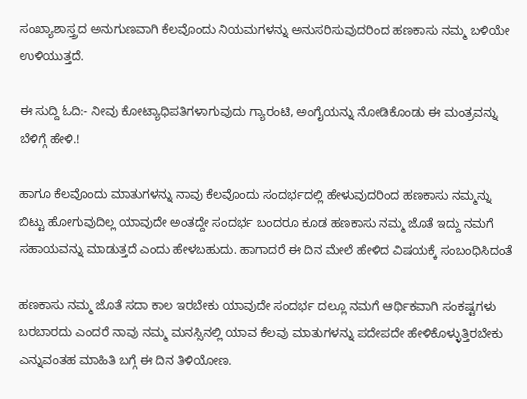ಸಂಖ್ಯಾಶಾಸ್ತ್ರದ ಅನುಗುಣವಾಗಿ ಕೆಲವೊಂದು ನಿಯಮಗಳನ್ನು ಅನುಸರಿಸುವುದರಿಂದ ಹಣಕಾಸು ನಮ್ಮ ಬಳಿಯೇ ಉಳಿಯುತ್ತದೆ.

ಈ ಸುದ್ದಿ ಓದಿ:- ನೀವು ಕೋಟ್ಯಾಧಿಪತಿಗಳಾಗುವುದು ಗ್ಯಾರಂಟಿ, ಅಂಗೈಯನ್ನು ನೋಡಿಕೊಂಡು ಈ ಮಂತ್ರವನ್ನು ಬೆಳಿಗ್ಗೆ ಹೇಳಿ.!

ಹಾಗೂ ಕೆಲವೊಂದು ಮಾತುಗಳನ್ನು ನಾವು ಕೆಲವೊಂದು ಸಂದರ್ಭದಲ್ಲಿ ಹೇಳುವುದರಿಂದ ಹಣಕಾಸು ನಮ್ಮನ್ನು ಬಿಟ್ಟು ಹೋಗುವುದಿಲ್ಲ ಯಾವುದೇ ಅಂತದ್ದೇ ಸಂದರ್ಭ ಬಂದರೂ ಕೂಡ ಹಣಕಾಸು ನಮ್ಮ ಜೊತೆ ಇದ್ದು ನಮಗೆ ಸಹಾಯವನ್ನು ಮಾಡುತ್ತದೆ ಎಂದು ಹೇಳಬಹುದು. ಹಾಗಾದರೆ ಈ ದಿನ ಮೇಲೆ ಹೇಳಿದ ವಿಷಯಕ್ಕೆ ಸಂಬಂಧಿಸಿದಂತೆ

ಹಣಕಾಸು ನಮ್ಮ ಜೊತೆ ಸದಾ ಕಾಲ ಇರಬೇಕು ಯಾವುದೇ ಸಂದರ್ಭ ದಲ್ಲೂ ನಮಗೆ ಆರ್ಥಿಕವಾಗಿ ಸಂಕಷ್ಟಗಳು ಬರಬಾರದು ಎಂದರೆ ನಾವು ನಮ್ಮ ಮನಸ್ಸಿನಲ್ಲಿ ಯಾವ ಕೆಲವು ಮಾತುಗಳನ್ನು ಪದೇಪದೇ ಹೇಳಿಕೊಳ್ಳುತ್ತಿರಬೇಕು ಎನ್ನುವಂತಹ ಮಾಹಿತಿ ಬಗ್ಗೆ ಈ ದಿನ ತಿಳಿಯೋಣ.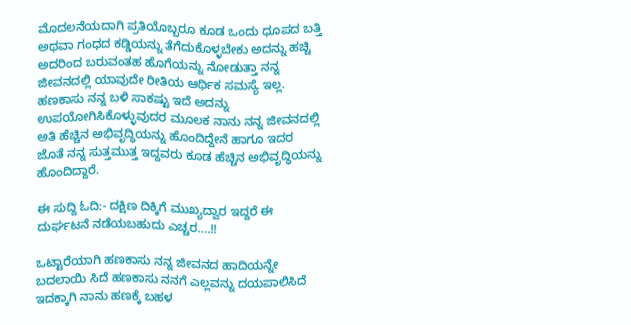ಮೊದಲನೆಯದಾಗಿ ಪ್ರತಿಯೊಬ್ಬರೂ ಕೂಡ ಒಂದು ಧೂಪದ ಬತ್ತಿ ಅಥವಾ ಗಂಧದ ಕಡ್ಡಿಯನ್ನು ತೆಗೆದುಕೊಳ್ಳಬೇಕು ಅದನ್ನು ಹಚ್ಚಿ ಅದರಿಂದ ಬರುವಂತಹ ಹೊಗೆಯನ್ನು ನೋಡುತ್ತಾ ನನ್ನ ಜೀವನದಲ್ಲಿ ಯಾವುದೇ ರೀತಿಯ ಆರ್ಥಿಕ ಸಮಸ್ಯೆ ಇಲ್ಲ. ಹಣಕಾಸು ನನ್ನ ಬಳಿ ಸಾಕಷ್ಟು ಇದೆ ಅದನ್ನು ಉಪಯೋಗಿಸಿಕೊಳ್ಳುವುದರ ಮೂಲಕ ನಾನು ನನ್ನ ಜೀವನದಲ್ಲಿ ಅತಿ ಹೆಚ್ಚಿನ ಅಭಿವೃದ್ಧಿಯನ್ನು ಹೊಂದಿದ್ದೇನೆ ಹಾಗೂ ಇದರ ಜೊತೆ ನನ್ನ ಸುತ್ತಮುತ್ತ ಇದ್ದವರು ಕೂಡ ಹೆಚ್ಚಿನ ಅಭಿವೃದ್ಧಿಯನ್ನು ಹೊಂದಿದ್ದಾರೆ.

ಈ ಸುದ್ದಿ ಓದಿ:- ದಕ್ಷಿಣ ದಿಕ್ಕಿಗೆ ಮುಖ್ಯದ್ವಾರ ಇದ್ದರೆ ಈ ದುರ್ಘಟನೆ ನಡೆಯಬಹುದು ಎಚ್ಚರ….!!

ಒಟ್ಟಾರೆಯಾಗಿ ಹಣಕಾಸು ನನ್ನ ಜೀವನದ ಹಾದಿಯನ್ನೇ ಬದಲಾಯಿ ಸಿದೆ ಹಣಕಾಸು ನನಗೆ ಎಲ್ಲವನ್ನು ದಯಪಾಲಿಸಿದೆ ಇದಕ್ಕಾಗಿ ನಾನು ಹಣಕ್ಕೆ ಬಹಳ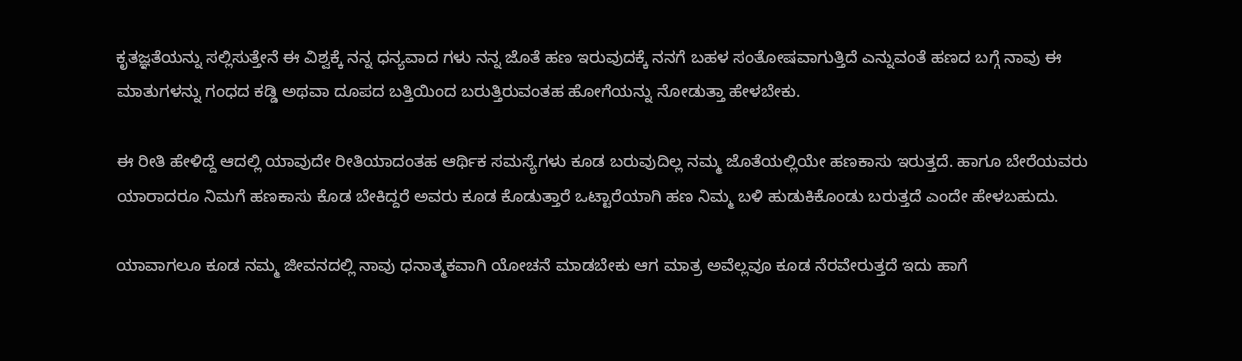ಕೃತಜ್ಞತೆಯನ್ನು ಸಲ್ಲಿಸುತ್ತೇನೆ ಈ ವಿಶ್ವಕ್ಕೆ ನನ್ನ ಧನ್ಯವಾದ ಗಳು ನನ್ನ ಜೊತೆ ಹಣ ಇರುವುದಕ್ಕೆ ನನಗೆ ಬಹಳ ಸಂತೋಷವಾಗುತ್ತಿದೆ ಎನ್ನುವಂತೆ ಹಣದ ಬಗ್ಗೆ ನಾವು ಈ ಮಾತುಗಳನ್ನು ಗಂಧದ ಕಡ್ಡಿ ಅಥವಾ ದೂಪದ ಬತ್ತಿಯಿಂದ ಬರುತ್ತಿರುವಂತಹ ಹೋಗೆಯನ್ನು ನೋಡುತ್ತಾ ಹೇಳಬೇಕು.

ಈ ರೀತಿ ಹೇಳಿದ್ದೆ ಆದಲ್ಲಿ ಯಾವುದೇ ರೀತಿಯಾದಂತಹ ಆರ್ಥಿಕ ಸಮಸ್ಯೆಗಳು ಕೂಡ ಬರುವುದಿಲ್ಲ ನಮ್ಮ ಜೊತೆಯಲ್ಲಿಯೇ ಹಣಕಾಸು ಇರುತ್ತದೆ. ಹಾಗೂ ಬೇರೆಯವರು ಯಾರಾದರೂ ನಿಮಗೆ ಹಣಕಾಸು ಕೊಡ ಬೇಕಿದ್ದರೆ ಅವರು ಕೂಡ ಕೊಡುತ್ತಾರೆ ಒಟ್ಟಾರೆಯಾಗಿ ಹಣ ನಿಮ್ಮ ಬಳಿ ಹುಡುಕಿಕೊಂಡು ಬರುತ್ತದೆ ಎಂದೇ ಹೇಳಬಹುದು.

ಯಾವಾಗಲೂ ಕೂಡ ನಮ್ಮ ಜೀವನದಲ್ಲಿ ನಾವು ಧನಾತ್ಮಕವಾಗಿ ಯೋಚನೆ ಮಾಡಬೇಕು ಆಗ ಮಾತ್ರ ಅವೆಲ್ಲವೂ ಕೂಡ ನೆರವೇರುತ್ತದೆ ಇದು ಹಾಗೆ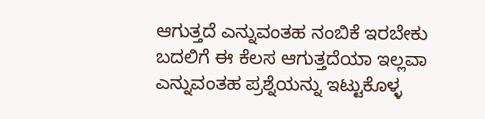ಆಗುತ್ತದೆ ಎನ್ನುವಂತಹ ನಂಬಿಕೆ ಇರಬೇಕು ಬದಲಿಗೆ ಈ ಕೆಲಸ ಆಗುತ್ತದೆಯಾ ಇಲ್ಲವಾ ಎನ್ನುವಂತಹ ಪ್ರಶ್ನೆಯನ್ನು ಇಟ್ಟುಕೊಳ್ಳ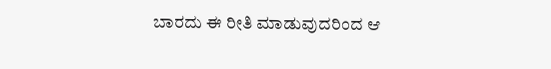ಬಾರದು ಈ ರೀತಿ ಮಾಡುವುದರಿಂದ ಆ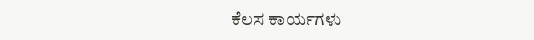ಕೆಲಸ ಕಾರ್ಯಗಳು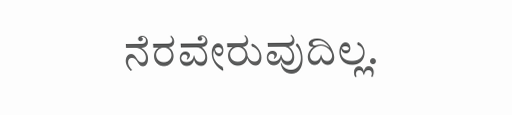ನೆರವೇರುವುದಿಲ್ಲ.